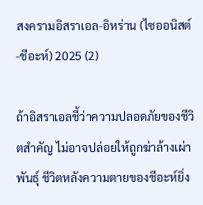สงครามอิสราเอล-อิหร่าน (ไซออนิสต์-ชีอะห์) 2025 (2)

ถ้าอิสราเอลชี้ว่าความปลอดภัยของชีวิตสำคัญ ไม่อาจปล่อยให้ถูกฆ่าล้างเผ่าพันธุ์ ชีวิตหลังความตายของชีอะห์ยิ่ง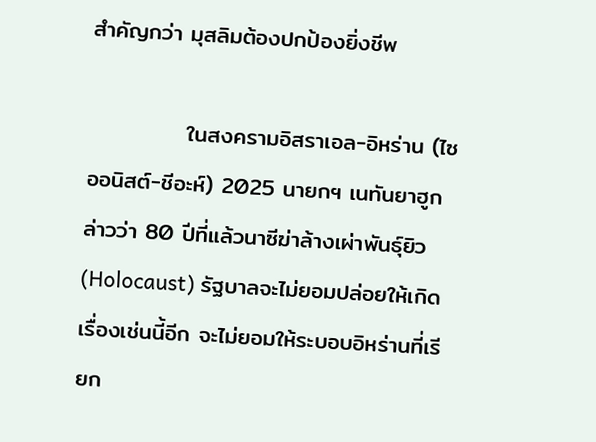สำคัญกว่า มุสลิมต้องปกป้องยิ่งชีพ

            ในสงครามอิสราเอล-อิหร่าน (ไซออนิสต์-ชีอะห์) 2025 นายกฯ เนทันยาฮูกล่าวว่า 80 ปีที่แล้วนาซีฆ่าล้างเผ่าพันธุ์ยิว (Holocaust) รัฐบาลจะไม่ยอมปล่อยให้เกิดเรื่องเช่นนี้อีก จะไม่ยอมให้ระบอบอิหร่านที่เรียก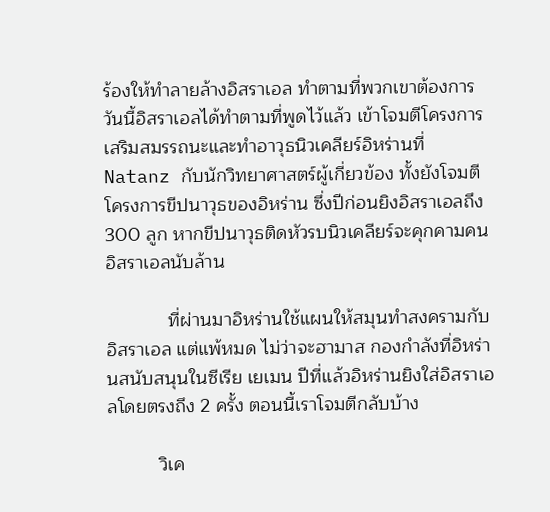ร้องให้ทำลายล้างอิสราเอล ทำตามที่พวกเขาต้องการ วันนี้อิสราเอลได้ทำตามที่พูดไว้แล้ว เข้าโจมตีโครงการเสริมสมรรถนะและทำอาวุธนิวเคลียร์อิหร่านที่ Natanz กับนักวิทยาศาสตร์ผู้เกี่ยวข้อง ทั้งยังโจมตีโครงการขีปนาวุธของอิหร่าน ซึ่งปีก่อนยิงอิสราเอลถึง 300 ลูก หากขีปนาวุธติดหัวรบนิวเคลียร์จะคุกคามคนอิสราเอลนับล้าน

            ที่ผ่านมาอิหร่านใช้แผนให้สมุนทำสงครามกับอิสราเอล แต่แพ้หมด ไม่ว่าจะฮามาส กองกำลังที่อิหร่านสนับสนุนในซีเรีย เยเมน ปีที่แล้วอิหร่านยิงใส่อิสราเอลโดยตรงถึง 2 ครั้ง ตอนนี้เราโจมตีกลับบ้าง

          วิเค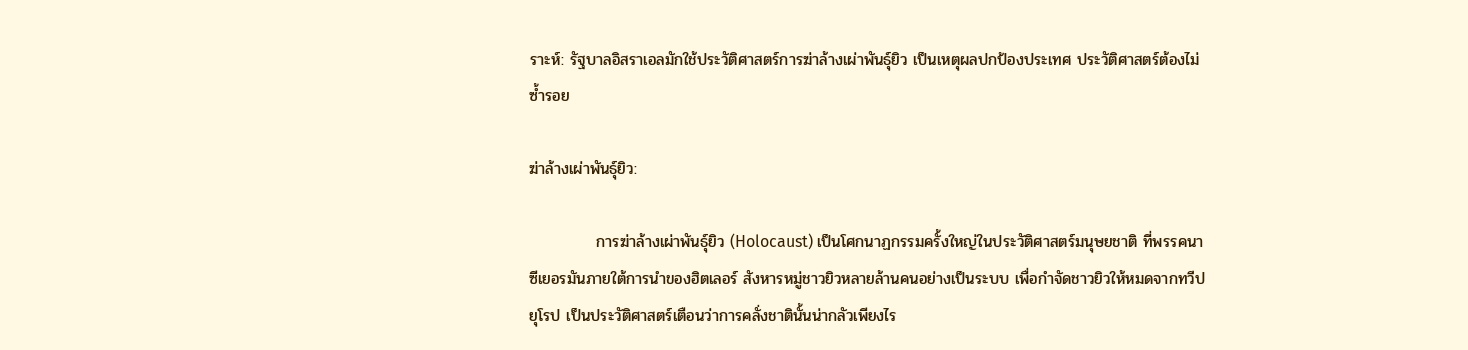ราะห์: รัฐบาลอิสราเอลมักใช้ประวัติศาสตร์การฆ่าล้างเผ่าพันธุ์ยิว เป็นเหตุผลปกป้องประเทศ ประวัติศาสตร์ต้องไม่ซ้ำรอย

ฆ่าล้างเผ่าพันธุ์ยิว:

            การฆ่าล้างเผ่าพันธุ์ยิว (Holocaust) เป็นโศกนาฏกรรมครั้งใหญ่ในประวัติศาสตร์มนุษยชาติ ที่พรรคนาซีเยอรมันภายใต้การนำของฮิตเลอร์ สังหารหมู่ชาวยิวหลายล้านคนอย่างเป็นระบบ เพื่อกำจัดชาวยิวให้หมดจากทวีปยุโรป เป็นประวัติศาสตร์เตือนว่าการคลั่งชาตินั้นน่ากลัวเพียงไร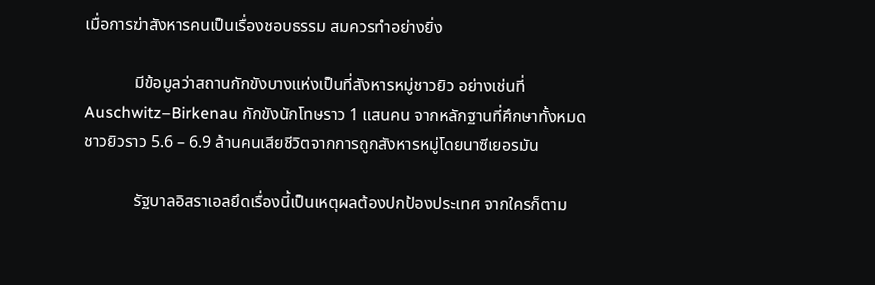เมื่อการฆ่าสังหารคนเป็นเรื่องชอบธรรม สมควรทำอย่างยิ่ง

            มีข้อมูลว่าสถานกักขังบางแห่งเป็นที่สังหารหมู่ชาวยิว อย่างเช่นที่ Auschwitz–Birkenau กักขังนักโทษราว 1 แสนคน จากหลักฐานที่ศึกษาทั้งหมด ชาวยิวราว 5.6 – 6.9 ล้านคนเสียชีวิตจากการถูกสังหารหมู่โดยนาซีเยอรมัน

            รัฐบาลอิสราเอลยึดเรื่องนี้เป็นเหตุผลต้องปกป้องประเทศ จากใครก็ตาม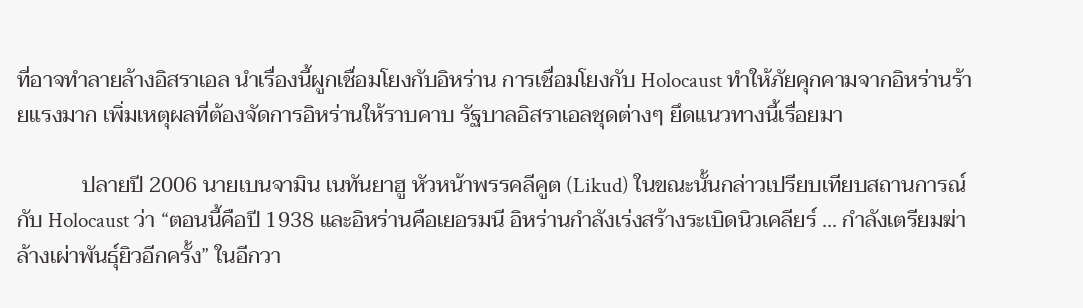ที่อาจทำลายล้างอิสราเอล นำเรื่องนี้ผูกเชื่อมโยงกับอิหร่าน การเชื่อมโยงกับ Holocaust ทำให้ภัยคุกคามจากอิหร่านร้ายแรงมาก เพิ่มเหตุผลที่ต้องจัดการอิหร่านให้ราบคาบ รัฐบาลอิสราเอลชุดต่างๆ ยึดแนวทางนี้เรื่อยมา

            ปลายปี 2006 นายเบนจามิน เนทันยาฮู หัวหน้าพรรคลีคูต (Likud) ในขณะนั้นกล่าวเปรียบเทียบสถานการณ์กับ Holocaust ว่า “ตอนนี้คือปี 1938 และอิหร่านคือเยอรมนี อิหร่านกำลังเร่งสร้างระเบิดนิวเคลียร์ ... กำลังเตรียมฆ่าล้างเผ่าพันธุ์ยิวอีกครั้ง” ในอีกวา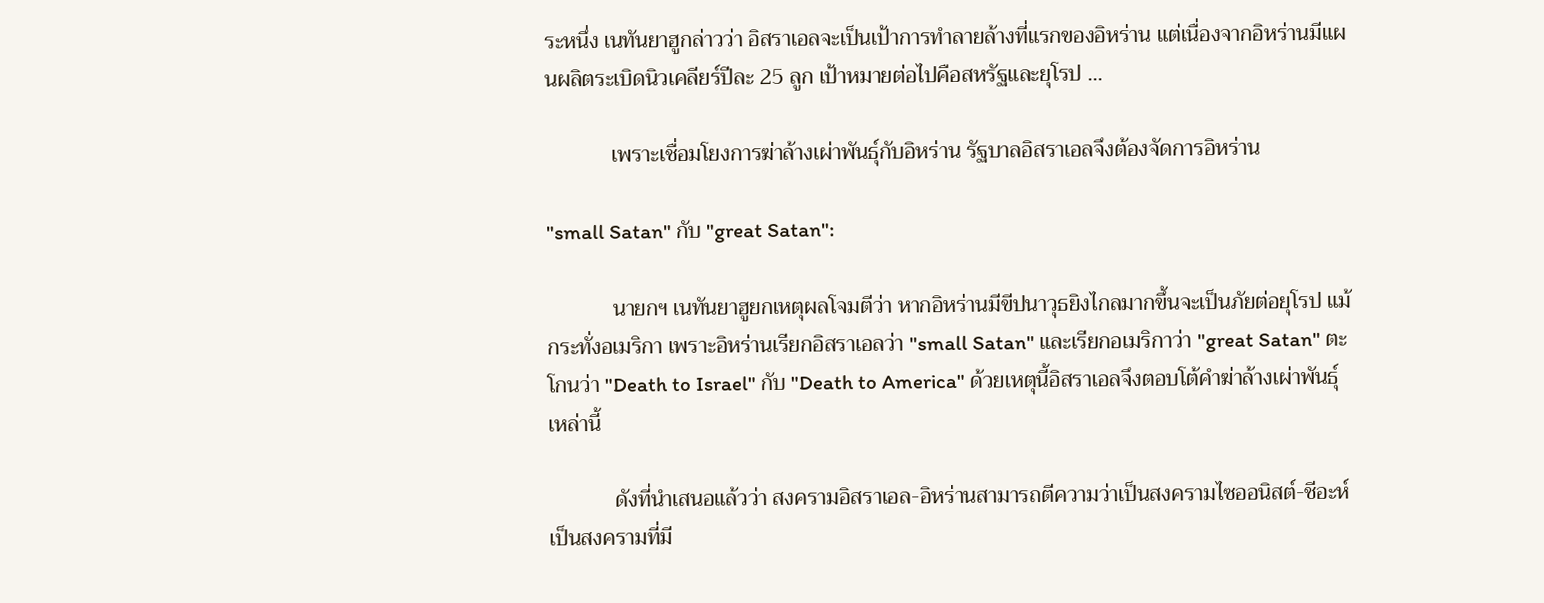ระหนึ่ง เนทันยาฮูกล่าวว่า อิสราเอลจะเป็นเป้าการทำลายล้างที่แรกของอิหร่าน แต่เนื่องจากอิหร่านมีแผนผลิตระเบิดนิวเคลียร์ปีละ 25 ลูก เป้าหมายต่อไปคือสหรัฐและยุโรป ...

            เพราะเชื่อมโยงการฆ่าล้างเผ่าพันธุ์กับอิหร่าน รัฐบาลอิสราเอลจึงต้องจัดการอิหร่าน

"small Satan" กับ "great Satan":

            นายกฯ เนทันยาฮูยกเหตุผลโจมตีว่า หากอิหร่านมีขีปนาวุธยิงไกลมากขึ้นจะเป็นภัยต่อยุโรป แม้กระทั่งอเมริกา เพราะอิหร่านเรียกอิสราเอลว่า "small Satan" และเรียกอเมริกาว่า "great Satan" ตะโกนว่า "Death to Israel" กับ "Death to America" ด้วยเหตุนี้อิสราเอลจึงตอบโต้คำฆ่าล้างเผ่าพันธุ์เหล่านี้

            ดังที่นำเสนอแล้วว่า สงครามอิสราเอล-อิหร่านสามารถตีความว่าเป็นสงครามไซออนิสต์-ชีอะห์ เป็นสงครามที่มี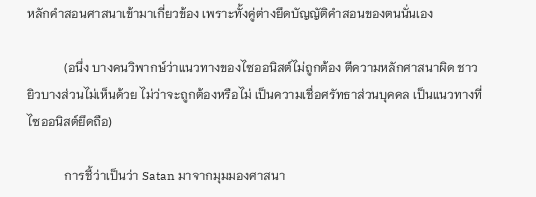หลักคำสอนศาสนาเข้ามาเกี่ยวข้อง เพราะทั้งคู่ต่างยึดบัญญัติคำสอนของตนนั่นเอง

            (อนึ่ง บางคนวิพากษ์ว่าแนวทางของไซออนิสต์ไม่ถูกต้อง ตีความหลักศาสนาผิด ชาวยิวบางส่วนไม่เห็นด้วย ไม่ว่าจะถูกต้องหรือไม่ เป็นความเชื่อศรัทธาส่วนบุคคล เป็นแนวทางที่ไซออนิสต์ยึดถือ)

            การชี้ว่าเป็นว่า Satan มาจากมุมมองศาสนา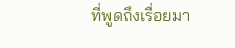ที่พูดถึงเรื่อยมา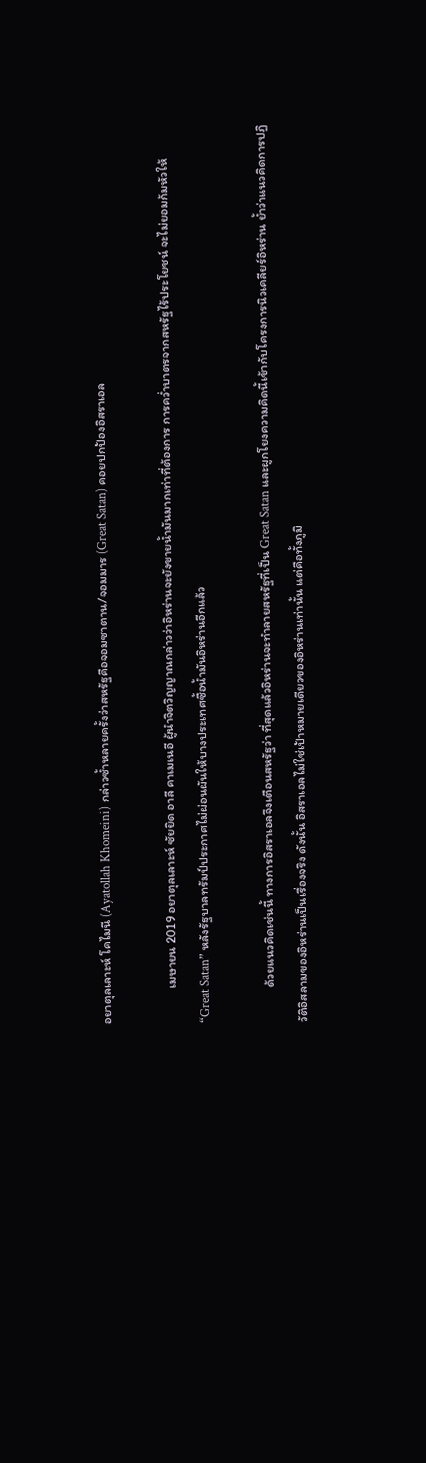อยาตุลเลาะห์ โคไมนี (Ayatollah Khomeini) กล่าวซ้ำหลายครั้งว่าสหรัฐคือจอมซาตาน/จอมมาร (Great Satan) คอยปกป้องอิสราเอล

            เมษายน 2019 อยาตุลเลาะห์ ซัยยิด อาลี คาเมเนอี ผู้นำจิตวิญญาณกล่าวว่าอิหร่านจะยังขายน้ำมันมากเท่าที่ต้องการ การคว่ำบาตรจากสหรัฐไร้ประโยชน์ จะไม่ยอมก้มหัวให้ “Great Satan” หลังรัฐบาลทรัมป์ประกาศไม่ผ่อนผันให้บางประเทศซื้อน้ำมันอิหร่านอีกแล้ว

            ด้วยแนวคิดเช่นนี้ ทางการอิสราเอลจึงเตือนสหรัฐว่า ที่สุดแล้วอิหร่านจะทำลายสหรัฐที่เป็น Great Satan และผูกโยงความคิดนี้เข้ากับโครงการนิวเคลียร์อิหร่าน ย้ำว่าแนวคิดการปฏิวัติอิสลามของอิหร่านเป็นเรื่องจริง ดังนั้น อิสราเอลไม่ใช่เป้าหมายเดียวของอิหร่านเท่านั้น แต่คือทั้งภูมิ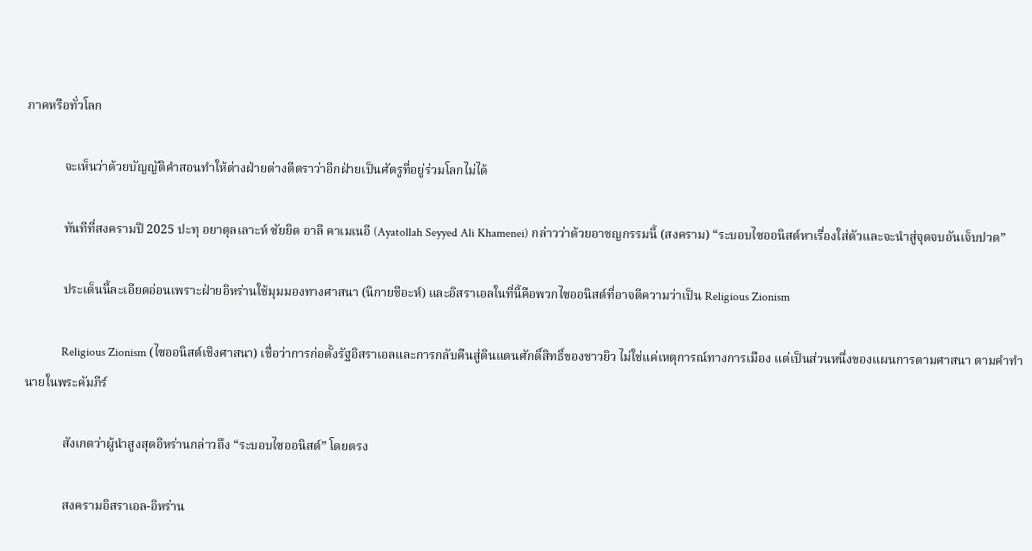ภาคหรือทั่วโลก

            จะเห็นว่าด้วยบัญญัติคำสอนทำให้ต่างฝ่ายต่างตีตราว่าอีกฝ่ายเป็นศัตรูที่อยู่ร่วมโลกไม่ได้

            ทันทีที่สงครามปี 2025 ปะทุ อยาตุลเลาะห์ ซัยยิด อาลี คาเมเนอี (Ayatollah Seyyed Ali Khamenei) กล่าวว่าด้วยอาชญกรรมนี้ (สงคราม) “ระบอบไซออนิสต์หาเรื่องใส่ตัวและจะนำสู่จุดจบอันเจ็บปวด”

            ประเด็นนี้ละเอียดอ่อนเพราะฝ่ายอิหร่านใช้มุมมองทางศาสนา (นิกายชีอะห์) และอิสราเอลในที่นี้คือพวกไซออนิสต์ที่อาจตีความว่าเป็น Religious Zionism

            Religious Zionism (ไซออนิสต์เชิงศาสนา) เชื่อว่าการก่อตั้งรัฐอิสราเอลและการกลับคืนสู่ดินแดนศักดิ์สิทธิ์ของชาวยิว ไม่ใช่แค่เหตุการณ์ทางการเมือง แต่เป็นส่วนหนึ่งของแผนการตามศาสนา ตามคำทำนายในพระคัมภีร์

            สังเกตว่าผู้นำสูงสุดอิหร่านกล่าวถึง “ระบอบไซออนิสต์” โดยตรง

            สงครามอิสราเอล-อิหร่าน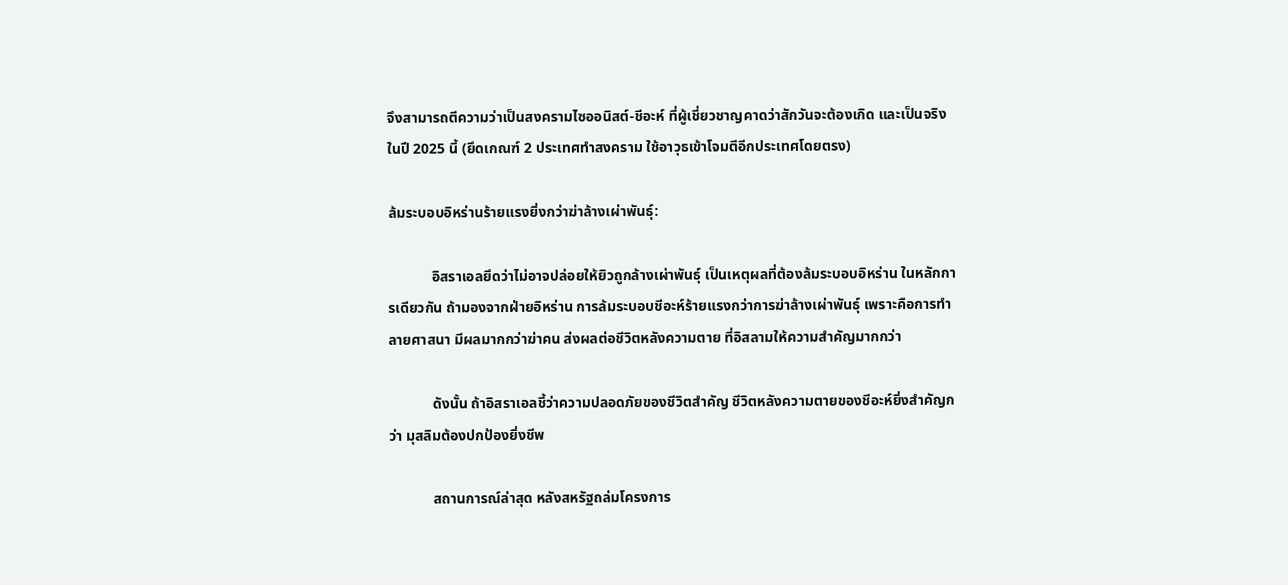จึงสามารถตีความว่าเป็นสงครามไซออนิสต์-ชีอะห์ ที่ผู้เชี่ยวชาญคาดว่าสักวันจะต้องเกิด และเป็นจริงในปี 2025 นี้ (ยึดเกณฑ์ 2 ประเทศทำสงคราม ใช้อาวุธเข้าโจมตีอีกประเทศโดยตรง)

ล้มระบอบอิหร่านร้ายแรงยิ่งกว่าฆ่าล้างเผ่าพันธุ์:

            อิสราเอลยึดว่าไม่อาจปล่อยให้ยิวถูกล้างเผ่าพันธุ์ เป็นเหตุผลที่ต้องล้มระบอบอิหร่าน ในหลักการเดียวกัน ถ้ามองจากฝ่ายอิหร่าน การล้มระบอบชีอะห์ร้ายแรงกว่าการฆ่าล้างเผ่าพันธุ์ เพราะคือการทำลายศาสนา มีผลมากกว่าฆ่าคน ส่งผลต่อชีวิตหลังความตาย ที่อิสลามให้ความสำคัญมากกว่า

            ดังนั้น ถ้าอิสราเอลชี้ว่าความปลอดภัยของชีวิตสำคัญ ชีวิตหลังความตายของชีอะห์ยิ่งสำคัญกว่า มุสลิมต้องปกป้องยิ่งชีพ

            สถานการณ์ล่าสุด หลังสหรัฐถล่มโครงการ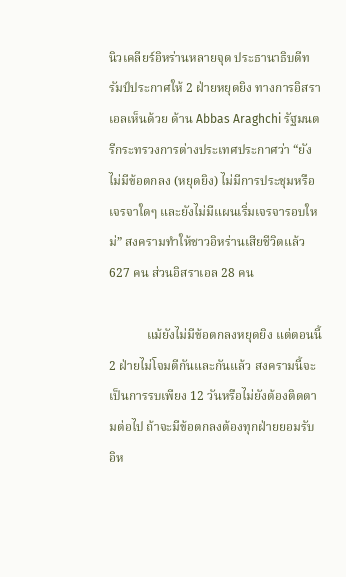นิวเคลียร์อิหร่านหลายจุด ประธานาธิบดีทรัมป์ประกาศให้ 2 ฝ่ายหยุดยิง ทางการอิสราเอลเห็นด้วย ด้าน Abbas Araghchi รัฐมนตรีกระทรวงการต่างประเทศประกาศว่า “ยังไม่มีข้อตกลง (หยุดยิง) ไม่มีการประชุมหรือเจรจาใดๆ และยังไม่มีแผนเริ่มเจรจารอบใหม่” สงครามทำให้ชาวอิหร่านเสียชีวิตแล้ว 627 คน ส่วนอิสราเอล 28 คน

            แม้ยังไม่มีข้อตกลงหยุดยิง แต่ตอนนี้ 2 ฝ่ายไม่โจมตีกันและกันแล้ว สงครามนี้จะเป็นการรบเพียง 12 วันหรือไม่ยังต้องติดตามต่อไป ถ้าจะมีข้อตกลงต้องทุกฝ่ายยอมรับ อิห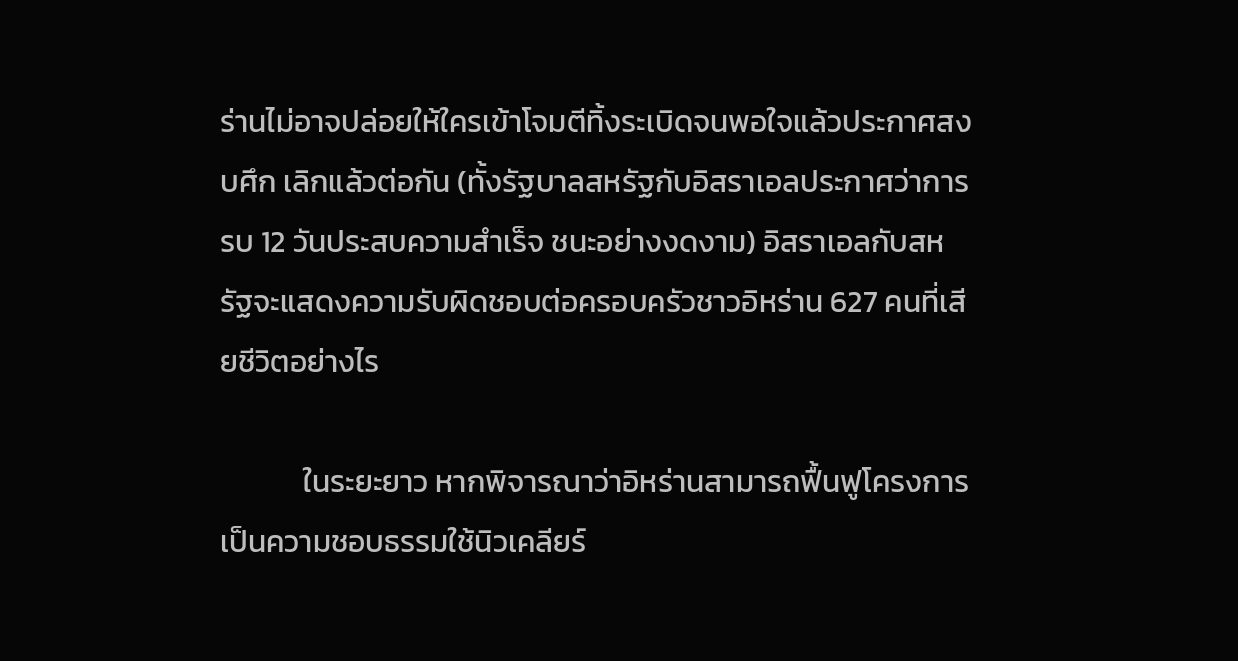ร่านไม่อาจปล่อยให้ใครเข้าโจมตีทิ้งระเบิดจนพอใจแล้วประกาศสงบศึก เลิกแล้วต่อกัน (ทั้งรัฐบาลสหรัฐกับอิสราเอลประกาศว่าการรบ 12 วันประสบความสำเร็จ ชนะอย่างงดงาม) อิสราเอลกับสหรัฐจะแสดงความรับผิดชอบต่อครอบครัวชาวอิหร่าน 627 คนที่เสียชีวิตอย่างไร

            ในระยะยาว หากพิจารณาว่าอิหร่านสามารถฟื้นฟูโครงการ เป็นความชอบธรรมใช้นิวเคลียร์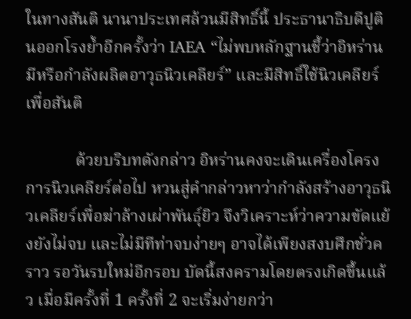ในทางสันติ นานาประเทศล้วนมีสิทธิ์นี้ ประธานาธิบดีปูตินออกโรงย้ำอีกครั้งว่า IAEA “ไม่พบหลักฐานชี้ว่าอิหร่านมีหรือกำลังผลิตอาวุธนิวเคลียร์” และมีสิทธิ์ใช้นิวเคลียร์เพื่อสันติ

            ด้วยบริบทดังกล่าว อิหร่านคงจะเดินเครื่องโครงการนิวเคลียร์ต่อไป หวนสู่คำกล่าวหาว่ากำลังสร้างอาวุธนิวเคลียร์เพื่อฆ่าล้างเผ่าพันธุ์ยิว จึงวิเคราะห์ว่าความขัดแย้งยังไม่จบ และไม่มีทีท่าจบง่ายๆ อาจได้เพียงสงบศึกชั่วคราว รอวันรบใหม่อีกรอบ บัดนี้สงครามโดยตรงเกิดขึ้นแล้ว เมื่อมีครั้งที่ 1 ครั้งที่ 2 จะเริ่มง่ายกว่า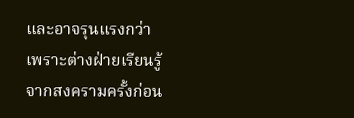และอาจรุนแรงกว่า เพราะต่างฝ่ายเรียนรู้จากสงครามครั้งก่อน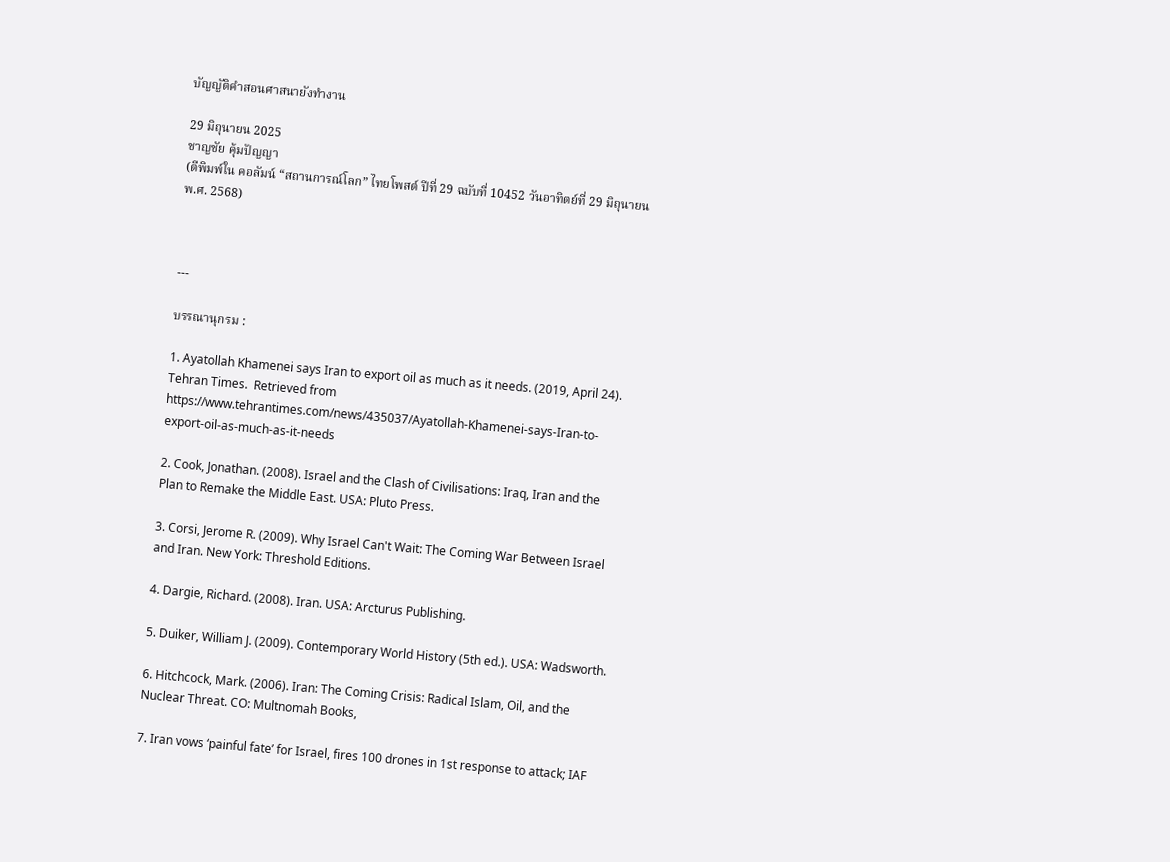บัญญัติคำสอนศาสนายังทำงาน

29 มิถุนายน 2025
ชาญชัย คุ้มปัญญา
(ตีพิมพ์ใน คอลัมน์ “สถานการณ์โลก” ไทยโพสต์ ปีที่ 29 ฉบับที่ 10452 วันอาทิตย์ที่ 29 มิถุนายน พ.ศ. 2568)



---

บรรณานุกรม :

1. Ayatollah Khamenei says Iran to export oil as much as it needs. (2019, April 24). Tehran Times.  Retrieved from https://www.tehrantimes.com/news/435037/Ayatollah-Khamenei-says-Iran-to-export-oil-as-much-as-it-needs

2. Cook, Jonathan. (2008). Israel and the Clash of Civilisations: Iraq, Iran and the Plan to Remake the Middle East. USA: Pluto Press.

3. Corsi, Jerome R. (2009). Why Israel Can't Wait: The Coming War Between Israel and Iran. New York: Threshold Editions.

4. Dargie, Richard. (2008). Iran. USA: Arcturus Publishing.

5. Duiker, William J. (2009). Contemporary World History (5th ed.). USA: Wadsworth.

6. Hitchcock, Mark. (2006). Iran: The Coming Crisis: Radical Islam, Oil, and the Nuclear Threat. CO: Multnomah Books,

7. Iran vows ‘painful fate’ for Israel, fires 100 drones in 1st response to attack; IAF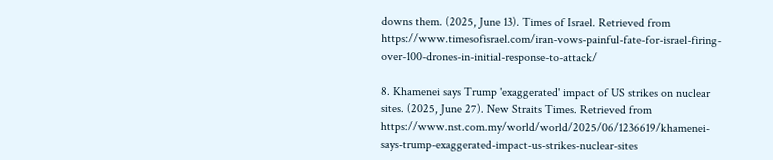downs them. (2025, June 13). Times of Israel. Retrieved from https://www.timesofisrael.com/iran-vows-painful-fate-for-israel-firing-over-100-drones-in-initial-response-to-attack/

8. Khamenei says Trump 'exaggerated' impact of US strikes on nuclear sites. (2025, June 27). New Straits Times. Retrieved from https://www.nst.com.my/world/world/2025/06/1236619/khamenei-says-trump-exaggerated-impact-us-strikes-nuclear-sites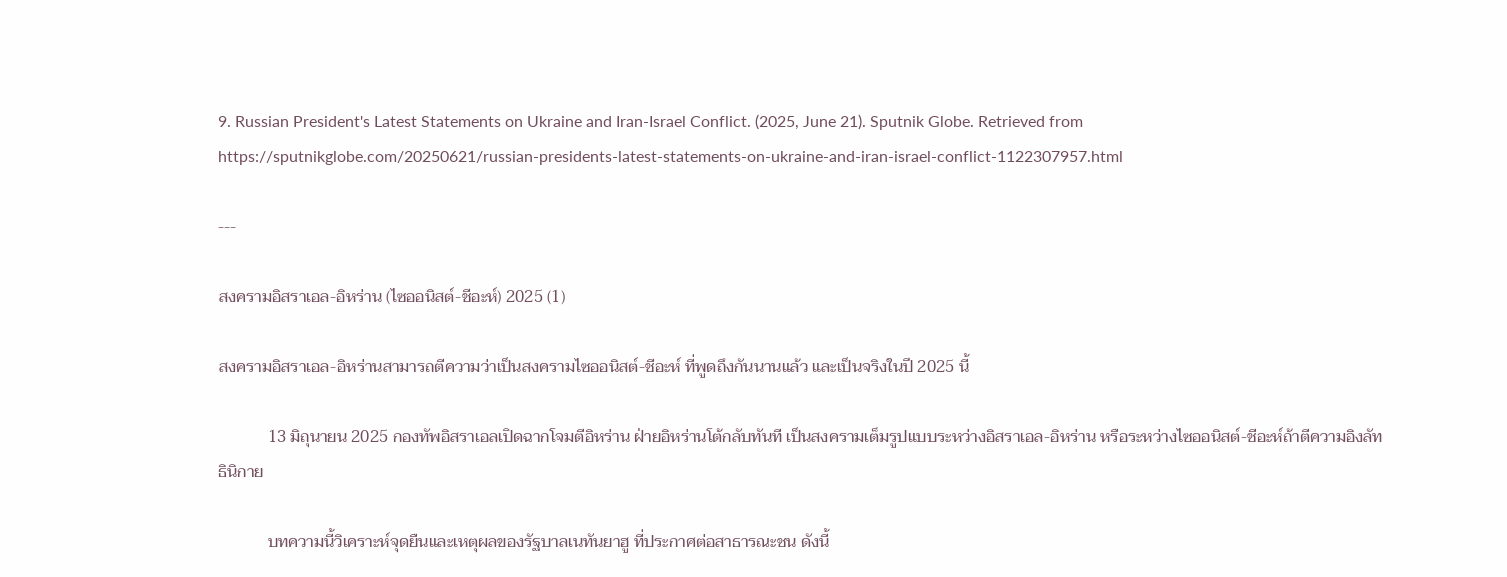9. Russian President's Latest Statements on Ukraine and Iran-Israel Conflict. (2025, June 21). Sputnik Globe. Retrieved from https://sputnikglobe.com/20250621/russian-presidents-latest-statements-on-ukraine-and-iran-israel-conflict-1122307957.html

---

สงครามอิสราเอล-อิหร่าน (ไซออนิสต์-ชีอะห์) 2025 (1)

สงครามอิสราเอล-อิหร่านสามารถตีความว่าเป็นสงครามไซออนิสต์-ชีอะห์ ที่พูดถึงกันนานแล้ว และเป็นจริงในปี 2025 นี้

            13 มิถุนายน 2025 กองทัพอิสราเอลเปิดฉากโจมตีอิหร่าน ฝ่ายอิหร่านโต้กลับทันที เป็นสงครามเต็มรูปแบบระหว่างอิสราเอล-อิหร่าน หรือระหว่างไซออนิสต์-ชีอะห์ถ้าตีความอิงลัทธินิกาย

            บทความนี้วิเคราะห์จุดยืนและเหตุผลของรัฐบาลเนทันยาฮู ที่ประกาศต่อสาธารณะชน ดังนี้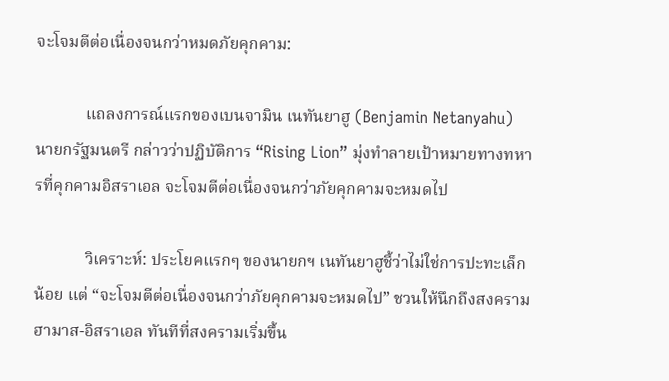จะโจมตีต่อเนื่องจนกว่าหมดภัยคุกคาม:

            แถลงการณ์แรกของเบนจามิน เนทันยาฮู (Benjamin Netanyahu) นายกรัฐมนตรี กล่าวว่าปฏิบัติการ “Rising Lion” มุ่งทำลายเป้าหมายทางทหารที่คุกคามอิสราเอล จะโจมตีต่อเนื่องจนกว่าภัยคุกคามจะหมดไป

            วิเคราะห์: ประโยคแรกๆ ของนายกฯ เนทันยาฮูชี้ว่าไม่ใช่การปะทะเล็กน้อย แต่ “จะโจมตีต่อเนื่องจนกว่าภัยคุกคามจะหมดไป” ชวนให้นึกถึงสงครามฮามาส-อิสราเอล ทันทีที่สงครามเริ่มขึ้น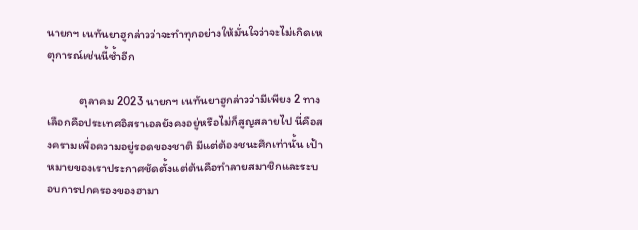นายกฯ เนทันยาฮูกล่าวว่าจะทำทุกอย่างให้มั่นใจว่าจะไม่เกิดเหตุการณ์เช่นนี้ซ้ำอีก

            ตุลาคม 2023 นายกฯ เนทันยาฮูกล่าวว่ามีเพียง 2 ทางเลือกคือประเทศอิสราเอลยังคงอยู่หรือไม่ก็สูญสลายไป นี่คือสงครามเพื่อความอยู่รอดของชาติ มีแต่ต้องชนะศึกเท่านั้น เป้าหมายของเราประกาศชัดตั้งแต่ต้นคือทำลายสมาชิกและระบอบการปกครองของฮามา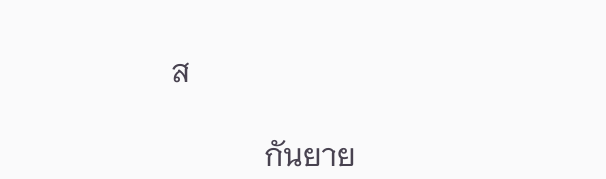ส

            กันยาย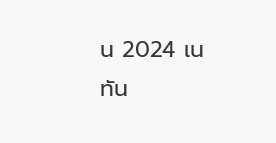น 2024 เนทัน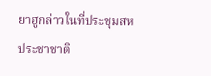ยาฮูกล่าวในที่ประชุมสหประชาชาติ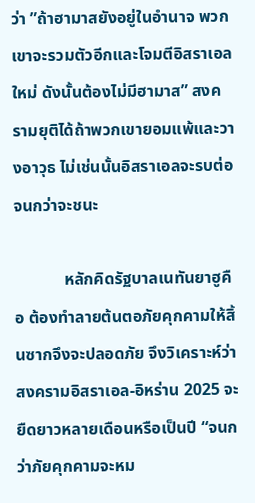ว่า ”ถ้าฮามาสยังอยู่ในอำนาจ พวกเขาจะรวมตัวอีกและโจมตีอิสราเอลใหม่ ดังนั้นต้องไม่มีฮามาส” สงครามยุติได้ถ้าพวกเขายอมแพ้และวางอาวุธ ไม่เช่นนั้นอิสราเอลจะรบต่อจนกว่าจะชนะ

            หลักคิดรัฐบาลเนทันยาฮูคือ ต้องทำลายต้นตอภัยคุกคามให้สิ้นซากจึงจะปลอดภัย จึงวิเคราะห์ว่าสงครามอิสราเอล-อิหร่าน 2025 จะยืดยาวหลายเดือนหรือเป็นปี “จนกว่าภัยคุกคามจะหม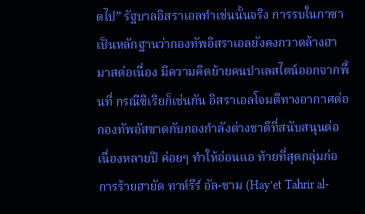ดไป” รัฐบาลอิสราเอลทำเช่นนั้นจริง การรบในกาซาเป็นหลักฐานว่ากองทัพอิสราเอลยังคงกวาดล้างฮามาสต่อเนื่อง มีความคิดย้ายคนปาเลสไตน์ออกจากพื้นที่ กรณีซีเรียก็เช่นกัน อิสราเอลโจมตีทางอากาศต่อกองทัพอัสซาดกับกองกำลังต่างชาติที่สนับสนุนต่อเนื่องหลายปี ค่อยๆ ทำให้อ่อนแอ ท้ายที่สุดกลุ่มก่อการร้ายฮายัต ทาห์รีร์ อัล-ชาม (Hay’et Tahrir al-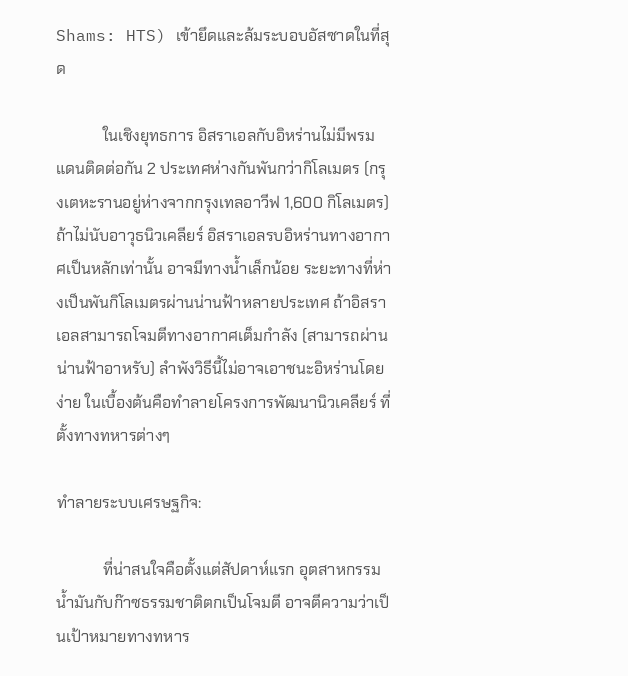Shams: HTS) เข้ายึดและล้มระบอบอัสซาดในที่สุด

            ในเชิงยุทธการ อิสราเอลกับอิหร่านไม่มีพรมแดนติดต่อกัน 2 ประเทศห่างกันพันกว่ากิโลเมตร (กรุงเตหะรานอยู่ห่างจากกรุงเทลอาวีฟ 1,600 กิโลเมตร) ถ้าไม่นับอาวุธนิวเคลียร์ อิสราเอลรบอิหร่านทางอากาศเป็นหลักเท่านั้น อาจมีทางน้ำเล็กน้อย ระยะทางที่ห่างเป็นพันกิโลเมตรผ่านน่านฟ้าหลายประเทศ ถ้าอิสราเอลสามารถโจมตีทางอากาศเต็มกำลัง (สามารถผ่านน่านฟ้าอาหรับ) ลำพังวิธีนี้ไม่อาจเอาชนะอิหร่านโดยง่าย ในเบื้องต้นคือทำลายโครงการพัฒนานิวเคลียร์ ที่ตั้งทางทหารต่างๆ

ทำลายระบบเศรษฐกิจ:

            ที่น่าสนใจคือตั้งแต่สัปดาห์แรก อุตสาหกรรมน้ำมันกับก๊าซธรรมชาติตกเป็นโจมตี อาจตีความว่าเป็นเป้าหมายทางทหาร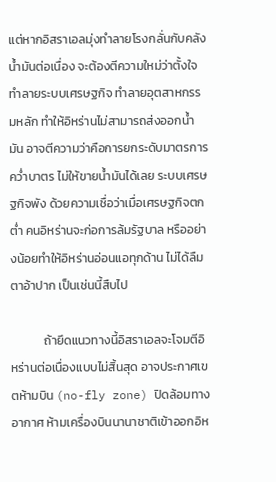แต่หากอิสราเอลมุ่งทำลายโรงกลั่นกับคลังน้ำมันต่อเนื่อง จะต้องตีความใหม่ว่าตั้งใจทำลายระบบเศรษฐกิจ ทำลายอุตสาหกรรมหลัก ทำให้อิหร่านไม่สามารถส่งออกน้ำมัน อาจตีความว่าคือการยกระดับมาตรการคว่ำบาตร ไม่ให้ขายน้ำมันได้เลย ระบบเศรษฐกิจพัง ด้วยความเชื่อว่าเมื่อเศรษฐกิจตกต่ำ คนอิหร่านจะก่อการล้มรัฐบาล หรืออย่างน้อยทำให้อิหร่านอ่อนแอทุกด้าน ไม่ได้ลืมตาอ้าปาก เป็นเช่นนี้สืบไป

            ถ้ายึดแนวทางนี้อิสราเอลจะโจมตีอิหร่านต่อเนื่องแบบไม่สิ้นสุด อาจประกาศเขตห้ามบิน (no-fly zone) ปิดล้อมทางอากาศ ห้ามเครื่องบินนานาชาติเข้าออกอิห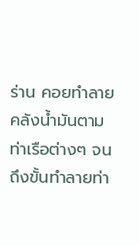ร่าน คอยทำลายคลังน้ำมันตามท่าเรือต่างๆ จนถึงขั้นทำลายท่า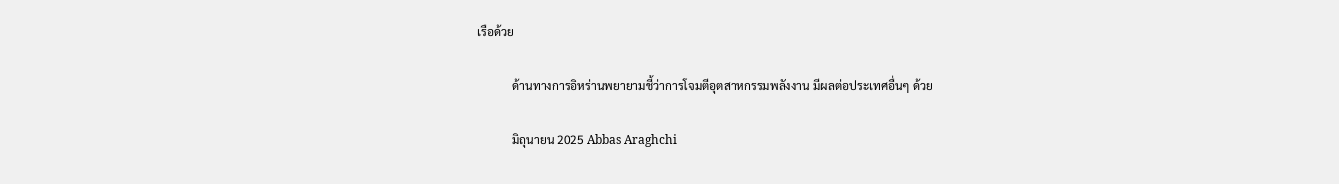เรือด้วย

            ด้านทางการอิหร่านพยายามชี้ว่าการโจมตีอุตสาหกรรมพลังงาน มีผลต่อประเทศอื่นๆ ด้วย

            มิถุนายน 2025 Abbas Araghchi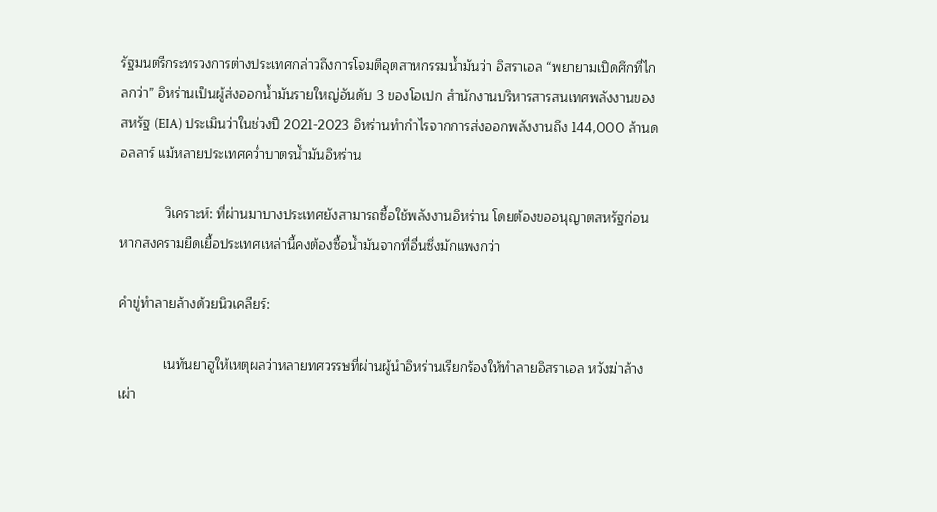รัฐมนตรีกระทรวงการต่างประเทศกล่าวถึงการโจมตีอุตสาหกรรมน้ำมันว่า อิสราเอล “พยายามเปิดศึกที่ไกลกว่า” อิหร่านเป็นผู้ส่งออกน้ำมันรายใหญ่อันดับ 3 ของโอเปก สำนักงานบริหารสารสนเทศพลังงานของสหรัฐ (EIA) ประเมินว่าในช่วงปี 2021-2023 อิหร่านทำกำไรจากการส่งออกพลังงานถึง 144,000 ล้านดอลลาร์ แม้หลายประเทศคว่ำบาตรน้ำมันอิหร่าน

            วิเคราะห์: ที่ผ่านมาบางประเทศยังสามารถซื้อใช้พลังงานอิหร่าน โดยต้องขออนุญาตสหรัฐก่อน หากสงครามยืดเยื้อประเทศเหล่านี้คงต้องซื้อน้ำมันจากที่อื่นซึ่งมักแพงกว่า

คำขู่ทำลายล้างด้วยนิวเคลียร์:

            เนทันยาฮูให้เหตุผลว่าหลายทศวรรษที่ผ่านผู้นำอิหร่านเรียกร้องให้ทำลายอิสราเอล หวังฆ่าล้างเผ่า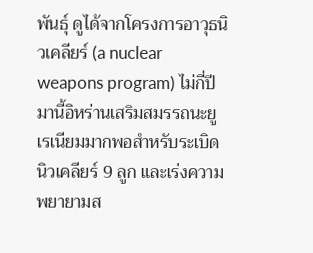พันธุ์ ดูได้จากโครงการอาวุธนิวเคลียร์ (a nuclear weapons program) ไม่กี่ปีมานี้อิหร่านเสริมสมรรถนะยูเรเนียมมากพอสำหรับระเบิดนิวเคลียร์ 9 ลูก และเร่งความพยายามส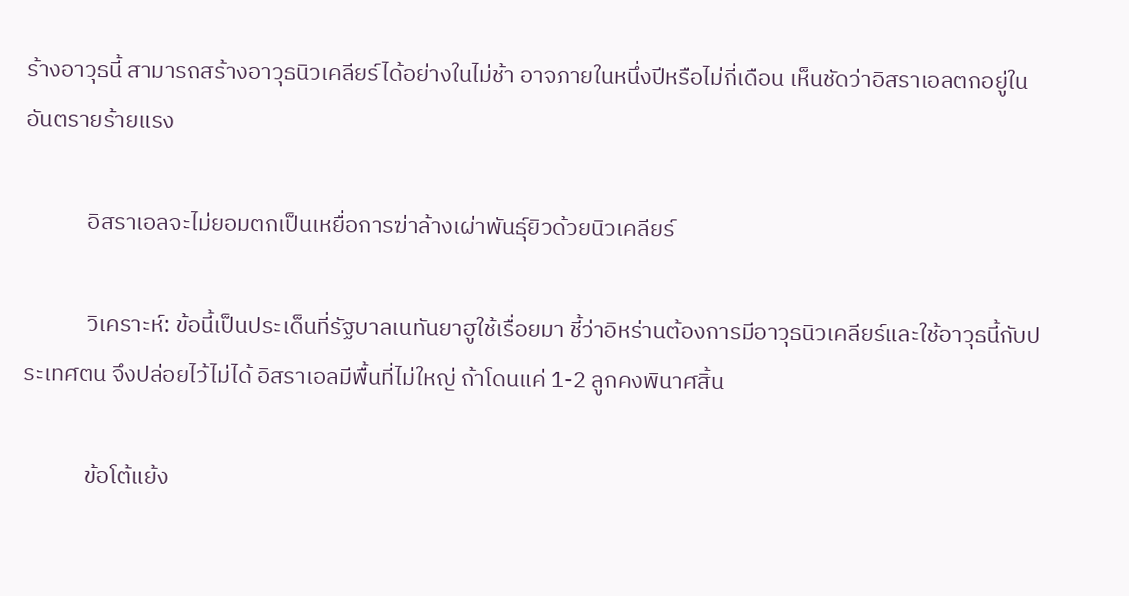ร้างอาวุธนี้ สามารถสร้างอาวุธนิวเคลียร์ได้อย่างในไม่ช้า อาจภายในหนึ่งปีหรือไม่กี่เดือน เห็นชัดว่าอิสราเอลตกอยู่ในอันตรายร้ายแรง

            อิสราเอลจะไม่ยอมตกเป็นเหยื่อการฆ่าล้างเผ่าพันธุ์ยิวด้วยนิวเคลียร์

            วิเคราะห์: ข้อนี้เป็นประเด็นที่รัฐบาลเนทันยาฮูใช้เรื่อยมา ชี้ว่าอิหร่านต้องการมีอาวุธนิวเคลียร์และใช้อาวุธนี้กับประเทศตน จึงปล่อยไว้ไม่ได้ อิสราเอลมีพื้นที่ไม่ใหญ่ ถ้าโดนแค่ 1-2 ลูกคงพินาศสิ้น

            ข้อโต้แย้ง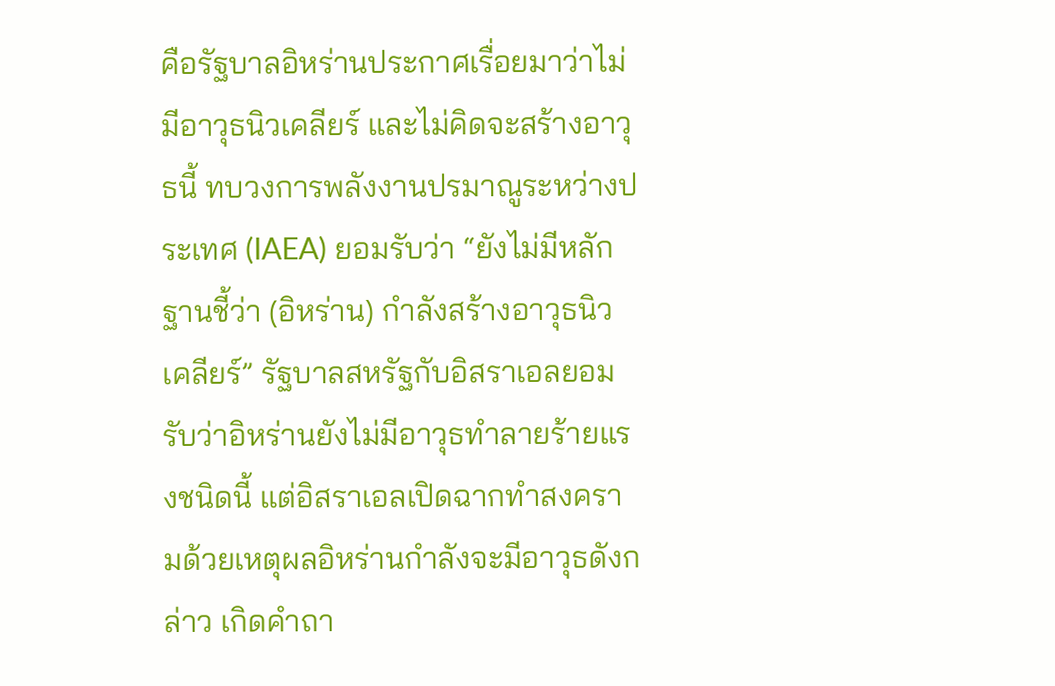คือรัฐบาลอิหร่านประกาศเรื่อยมาว่าไม่มีอาวุธนิวเคลียร์ และไม่คิดจะสร้างอาวุธนี้ ทบวงการพลังงานปรมาณูระหว่างประเทศ (IAEA) ยอมรับว่า “ยังไม่มีหลักฐานชี้ว่า (อิหร่าน) กำลังสร้างอาวุธนิวเคลียร์” รัฐบาลสหรัฐกับอิสราเอลยอมรับว่าอิหร่านยังไม่มีอาวุธทำลายร้ายแรงชนิดนี้ แต่อิสราเอลเปิดฉากทำสงครามด้วยเหตุผลอิหร่านกำลังจะมีอาวุธดังกล่าว เกิดคำถา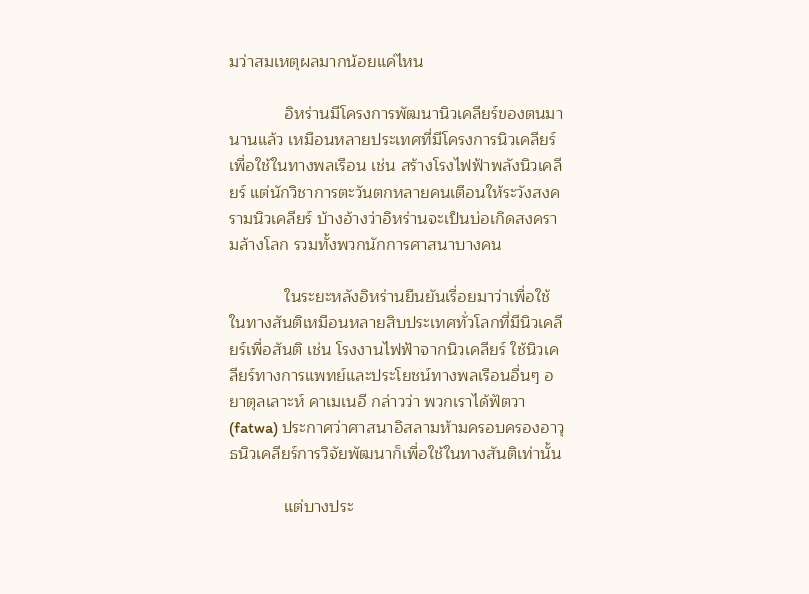มว่าสมเหตุผลมากน้อยแค่ไหน

            อิหร่านมีโครงการพัฒนานิวเคลียร์ของตนมานานแล้ว เหมือนหลายประเทศที่มีโครงการนิวเคลียร์เพื่อใช้ในทางพลเรือน เช่น สร้างโรงไฟฟ้าพลังนิวเคลียร์ แต่นักวิชาการตะวันตกหลายคนเตือนให้ระวังสงครามนิวเคลียร์ บ้างอ้างว่าอิหร่านจะเป็นบ่อเกิดสงครามล้างโลก รวมทั้งพวกนักการศาสนาบางคน

            ในระยะหลังอิหร่านยืนยันเรื่อยมาว่าเพื่อใช้ในทางสันติเหมือนหลายสิบประเทศทั่วโลกที่มีนิวเคลียร์เพื่อสันติ เช่น โรงงานไฟฟ้าจากนิวเคลียร์ ใช้นิวเคลียร์ทางการแพทย์และประโยชน์ทางพลเรือนอื่นๆ อยาตุลเลาะห์ คาเมเนอี กล่าวว่า พวกเราได้ฟัตวา (fatwa) ประกาศว่าศาสนาอิสลามห้ามครอบครองอาวุธนิวเคลียร์การวิจัยพัฒนาก็เพื่อใช้ในทางสันติเท่านั้น

            แต่บางประ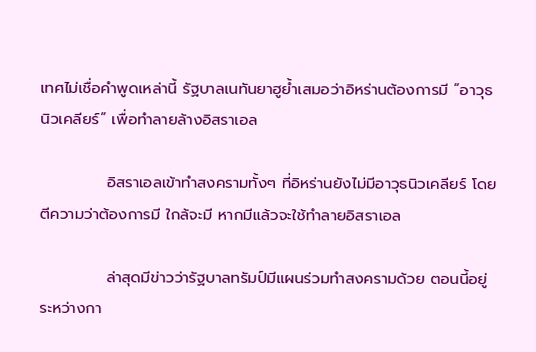เทศไม่เชื่อคำพูดเหล่านี้ รัฐบาลเนทันยาฮูย้ำเสมอว่าอิหร่านต้องการมี “อาวุธนิวเคลียร์” เพื่อทำลายล้างอิสราเอล

            อิสราเอลเข้าทำสงครามทั้งๆ ที่อิหร่านยังไม่มีอาวุธนิวเคลียร์ โดยตีความว่าต้องการมี ใกล้จะมี หากมีแล้วจะใช้ทำลายอิสราเอล

            ล่าสุดมีข่าวว่ารัฐบาลทรัมป์มีแผนร่วมทำสงครามด้วย ตอนนี้อยู่ระหว่างกา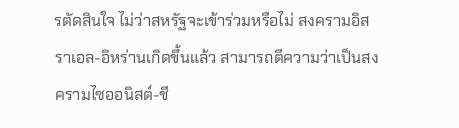รตัดสินใจ ไม่ว่าสหรัฐจะเข้าร่วมหรือไม่ สงครามอิสราเอล-อิหร่านเกิดขึ้นแล้ว สามารถตีความว่าเป็นสงครามไซออนิสต์-ชี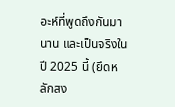อะห์ที่พูดถึงกันมานาน และเป็นจริงในปี 2025 นี้ (ยึดหลักสง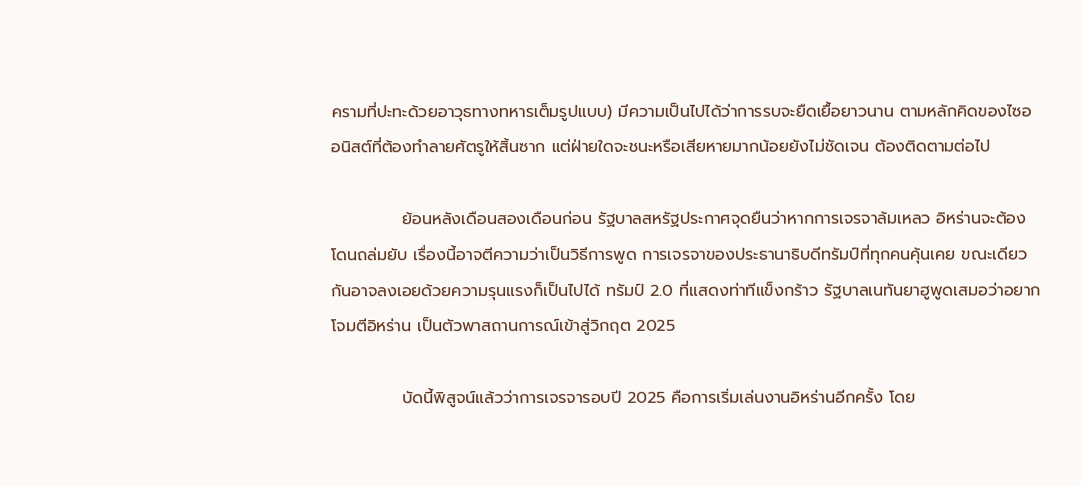ครามที่ปะทะด้วยอาวุธทางทหารเต็มรูปแบบ) มีความเป็นไปได้ว่าการรบจะยืดเยื้อยาวนาน ตามหลักคิดของไซออนิสต์ที่ต้องทำลายศัตรูให้สิ้นซาก แต่ฝ่ายใดจะชนะหรือเสียหายมากน้อยยังไม่ชัดเจน ต้องติดตามต่อไป

            ย้อนหลังเดือนสองเดือนก่อน รัฐบาลสหรัฐประกาศจุดยืนว่าหากการเจรจาล้มเหลว อิหร่านจะต้องโดนถล่มยับ เรื่องนี้อาจตีความว่าเป็นวิธีการพูด การเจรจาของประธานาธิบดีทรัมป์ที่ทุกคนคุ้นเคย ขณะเดียวกันอาจลงเอยด้วยความรุนแรงก็เป็นไปได้ ทรัมป์ 2.0 ที่แสดงท่าทีแข็งกร้าว รัฐบาลเนทันยาฮูพูดเสมอว่าอยากโจมตีอิหร่าน เป็นตัวพาสถานการณ์เข้าสู่วิกฤต 2025

            บัดนี้พิสูจน์แล้วว่าการเจรจารอบปี 2025 คือการเริ่มเล่นงานอิหร่านอีกครั้ง โดย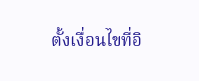ตั้งเงื่อนไขที่อิ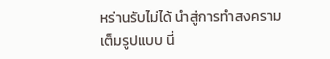หร่านรับไม่ได้ นำสู่การทำสงครามเต็มรูปแบบ นี่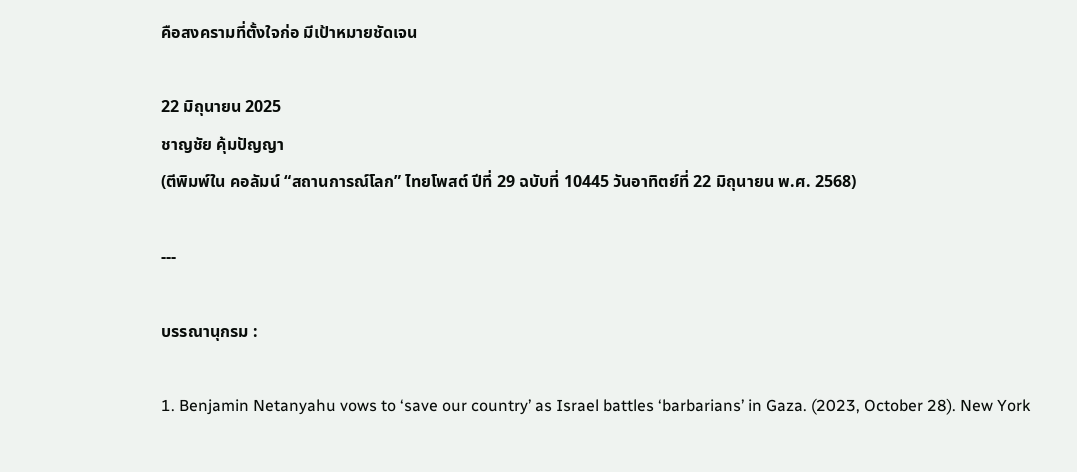คือสงครามที่ตั้งใจก่อ มีเป้าหมายชัดเจน

22 มิถุนายน 2025
ชาญชัย คุ้มปัญญา
(ตีพิมพ์ใน คอลัมน์ “สถานการณ์โลก” ไทยโพสต์ ปีที่ 29 ฉบับที่ 10445 วันอาทิตย์ที่ 22 มิถุนายน พ.ศ. 2568)

---

บรรณานุกรม :

1. Benjamin Netanyahu vows to ‘save our country’ as Israel battles ‘barbarians’ in Gaza. (2023, October 28). New York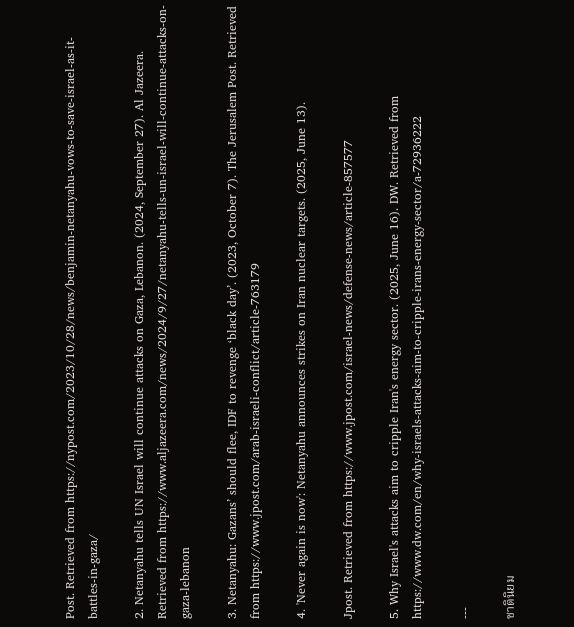Post. Retrieved from https://nypost.com/2023/10/28/news/benjamin-netanyahu-vows-to-save-israel-as-it-battles-in-gaza/

2. Netanyahu tells UN Israel will continue attacks on Gaza, Lebanon. (2024, September 27). Al Jazeera. Retrieved from https://www.aljazeera.com/news/2024/9/27/netanyahu-tells-un-israel-will-continue-attacks-on-gaza-lebanon

3. Netanyahu: Gazans’ should flee, IDF to revenge ‘black day’. (2023, October 7). The Jerusalem Post. Retrieved from https://www.jpost.com/arab-israeli-conflict/article-763179

4. 'Never again is now': Netanyahu announces strikes on Iran nuclear targets. (2025, June 13).

Jpost. Retrieved from https://www.jpost.com/israel-news/defense-news/article-857577

5. Why Israel's attacks aim to cripple Iran's energy sector. (2025, June 16). DW. Retrieved from https://www.dw.com/en/why-israels-attacks-aim-to-cripple-irans-energy-sector/a-72936222

---

ชาตินิยม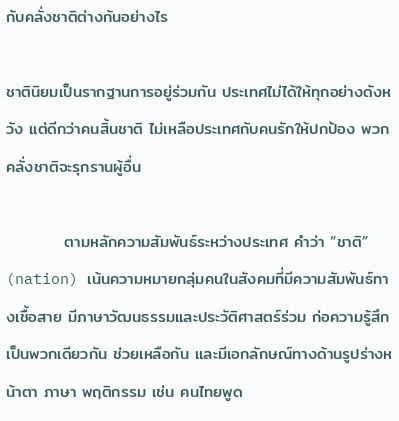กับคลั่งชาติต่างกันอย่างไร

ชาตินิยมเป็นรากฐานการอยู่ร่วมกัน ประเทศไม่ได้ให้ทุกอย่างดังหวัง แต่ดีกว่าคนสิ้นชาติ ไม่เหลือประเทศกับคนรักให้ปกป้อง พวกคลั่งชาติจะรุกรานผู้อื่น

          ตามหลักความสัมพันธ์ระหว่างประเทศ คำว่า “ชาติ” (nation) เน้นความหมายกลุ่มคนในสังคมที่มีความสัมพันธ์ทางเชื้อสาย มีภาษาวัฒนธรรมและประวัติศาสตร์ร่วม ก่อความรู้สึกเป็นพวกเดียวกัน ช่วยเหลือกัน และมีเอกลักษณ์ทางด้านรูปร่างหน้าตา ภาษา พฤติกรรม เช่น คนไทยพูด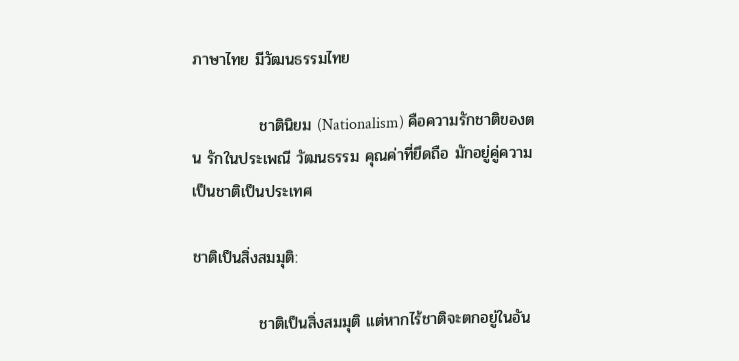ภาษาไทย มีวัฒนธรรมไทย

            ชาตินิยม (Nationalism) คือความรักชาติของตน รักในประเพณี วัฒนธรรม คุณค่าที่ยึดถือ มักอยู่คู่ความเป็นชาติเป็นประเทศ

ชาติเป็นสิ่งสมมุติ:

            ชาติเป็นสิ่งสมมุติ แต่หากไร้ชาติจะตกอยู่ในอัน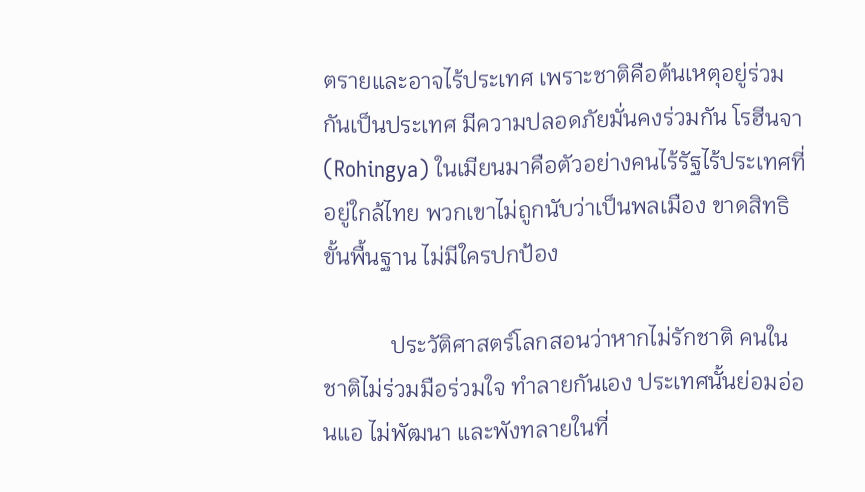ตรายและอาจไร้ประเทศ เพราะชาติคือต้นเหตุอยู่ร่วมกันเป็นประเทศ มีความปลอดภัยมั่นคงร่วมกัน โรฮีนจา (Rohingya) ในเมียนมาคือตัวอย่างคนไร้รัฐไร้ประเทศที่อยู่ใกล้ไทย พวกเขาไม่ถูกนับว่าเป็นพลเมือง ขาดสิทธิขั้นพื้นฐาน ไม่มีใครปกป้อง

            ประวัติศาสตร์โลกสอนว่าหากไม่รักชาติ คนในชาติไม่ร่วมมือร่วมใจ ทำลายกันเอง ประเทศนั้นย่อมอ่อนแอ ไม่พัฒนา และพังทลายในที่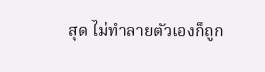สุด ไม่ทำลายตัวเองก็ถูก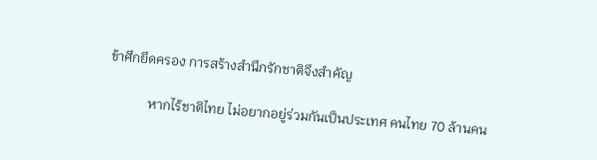ข้าศึกยึดครอง การสร้างสำนึกรักชาติจึงสำคัญ

            หากไร้ชาติไทย ไม่อยากอยู่ร่วมกันเป็นประเทศ คนไทย 70 ล้านคน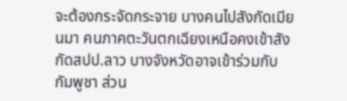จะต้องกระจัดกระจาย บางคนไปสังกัดเมียนมา คนภาคตะวันตกเฉียงเหนือคงเข้าสังกัดสปป.ลาว บางจังหวัดอาจเข้าร่วมกับกัมพูชา ส่วน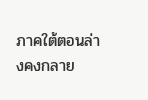ภาคใต้ตอนล่างคงกลาย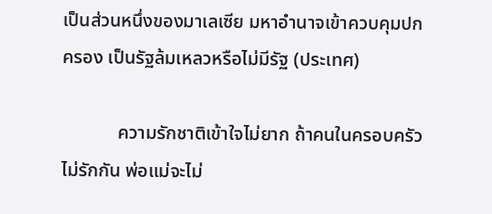เป็นส่วนหนึ่งของมาเลเซีย มหาอำนาจเข้าควบคุมปกครอง เป็นรัฐล้มเหลวหรือไม่มีรัฐ (ประเทศ)

            ความรักชาติเข้าใจไม่ยาก ถ้าคนในครอบครัวไม่รักกัน พ่อแม่จะไม่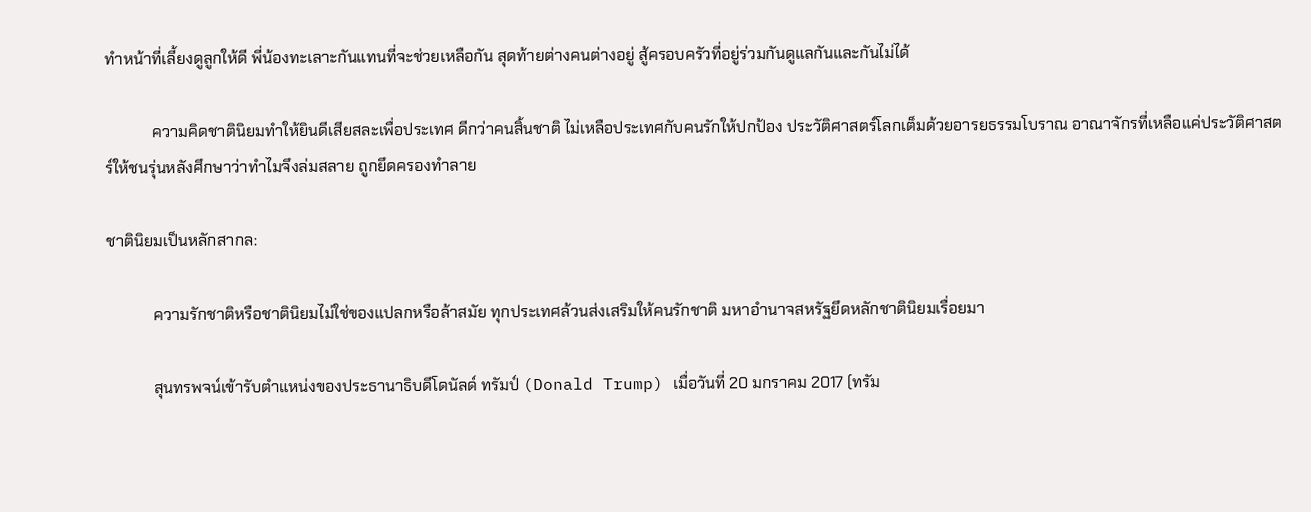ทำหน้าที่เลี้ยงดูลูกให้ดี พี่น้องทะเลาะกันแทนที่จะช่วยเหลือกัน สุดท้ายต่างคนต่างอยู่ สู้ครอบครัวที่อยู่ร่วมกันดูแลกันและกันไม่ได้

            ความคิดชาตินิยมทำให้ยินดีเสียสละเพื่อประเทศ ดีกว่าคนสิ้นชาติ ไม่เหลือประเทศกับคนรักให้ปกป้อง ประวัติศาสตร์โลกเต็มด้วยอารยธรรมโบราณ อาณาจักรที่เหลือแค่ประวัติศาสตร์ให้ชนรุ่นหลังศึกษาว่าทำไมจึงล่มสลาย ถูกยึดครองทำลาย

ชาตินิยมเป็นหลักสากล:

            ความรักชาติหรือชาตินิยมไม่ใช่ของแปลกหรือล้าสมัย ทุกประเทศล้วนส่งเสริมให้คนรักชาติ มหาอำนาจสหรัฐยึดหลักชาตินิยมเรื่อยมา

            สุนทรพจน์เข้ารับตำแหน่งของประธานาธิบดีโดนัลด์ ทรัมป์ (Donald Trump) เมื่อวันที่ 20 มกราคม 2017 (ทรัม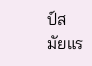ป์สมัยแร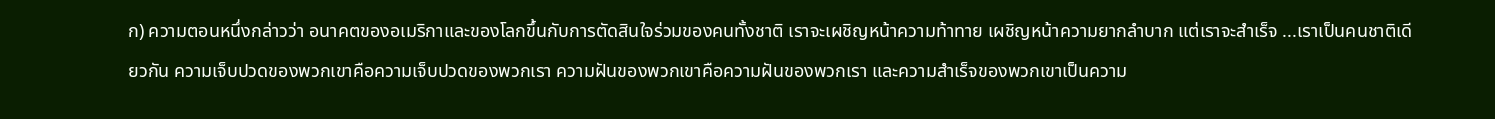ก) ความตอนหนึ่งกล่าวว่า อนาคตของอเมริกาและของโลกขึ้นกับการตัดสินใจร่วมของคนทั้งชาติ เราจะเผชิญหน้าความท้าทาย เผชิญหน้าความยากลำบาก แต่เราจะสำเร็จ ...เราเป็นคนชาติเดียวกัน ความเจ็บปวดของพวกเขาคือความเจ็บปวดของพวกเรา ความฝันของพวกเขาคือความฝันของพวกเรา และความสำเร็จของพวกเขาเป็นความ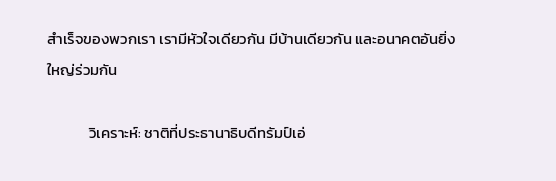สำเร็จของพวกเรา เรามีหัวใจเดียวกัน มีบ้านเดียวกัน และอนาคตอันยิ่งใหญ่ร่วมกัน

            วิเคราะห์: ชาติที่ประธานาธิบดีทรัมป์เอ่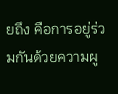ยถึง คือการอยู่ร่วมกันด้วยความผู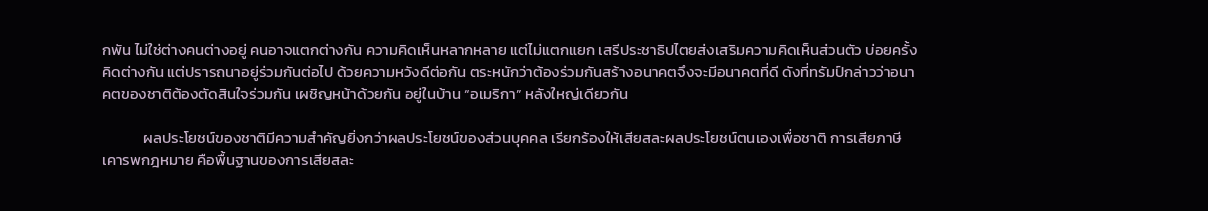กพัน ไม่ใช่ต่างคนต่างอยู่ คนอาจแตกต่างกัน ความคิดเห็นหลากหลาย แต่ไม่แตกแยก เสรีประชาธิปไตยส่งเสริมความคิดเห็นส่วนตัว บ่อยครั้งคิดต่างกัน แต่ปรารถนาอยู่ร่วมกันต่อไป ด้วยความหวังดีต่อกัน ตระหนักว่าต้องร่วมกันสร้างอนาคตจึงจะมีอนาคตที่ดี ดังที่ทรัมป์กล่าวว่าอนาคตของชาติต้องตัดสินใจร่วมกัน เผชิญหน้าด้วยกัน อยู่ในบ้าน “อเมริกา” หลังใหญ่เดียวกัน

            ผลประโยชน์ของชาติมีความสำคัญยิ่งกว่าผลประโยชน์ของส่วนบุคคล เรียกร้องให้เสียสละผลประโยชน์ตนเองเพื่อชาติ การเสียภาษี เคารพกฎหมาย คือพื้นฐานของการเสียสละ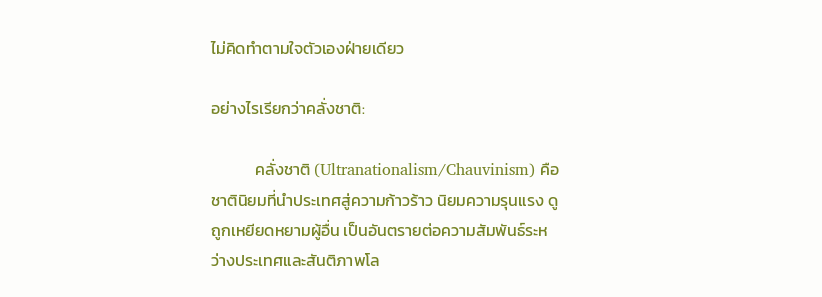ไม่คิดทำตามใจตัวเองฝ่ายเดียว

อย่างไรเรียกว่าคลั่งชาติ:

            คลั่งชาติ (Ultranationalism/Chauvinism) คือชาตินิยมที่นำประเทศสู่ความก้าวร้าว นิยมความรุนแรง ดูถูกเหยียดหยามผู้อื่น เป็นอันตรายต่อความสัมพันธ์ระหว่างประเทศและสันติภาพโล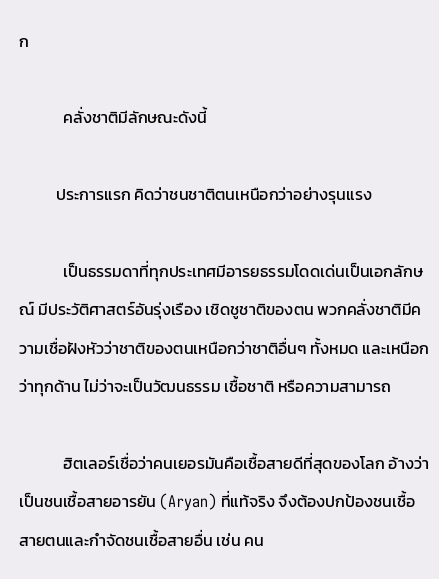ก

            คลั่งชาติมีลักษณะดังนี้

          ประการแรก คิดว่าชนชาติตนเหนือกว่าอย่างรุนแรง

            เป็นธรรมดาที่ทุกประเทศมีอารยธรรมโดดเด่นเป็นเอกลักษณ์ มีประวัติศาสตร์อันรุ่งเรือง เชิดชูชาติของตน พวกคลั่งชาติมีความเชื่อฝังหัวว่าชาติของตนเหนือกว่าชาติอื่นๆ ทั้งหมด และเหนือกว่าทุกด้าน ไม่ว่าจะเป็นวัฒนธรรม เชื้อชาติ หรือความสามารถ

            ฮิตเลอร์เชื่อว่าคนเยอรมันคือเชื้อสายดีที่สุดของโลก อ้างว่าเป็นชนเชื้อสายอารยัน (Aryan) ที่แท้จริง จึงต้องปกป้องชนเชื้อสายตนและกำจัดชนเชื้อสายอื่น เช่น คน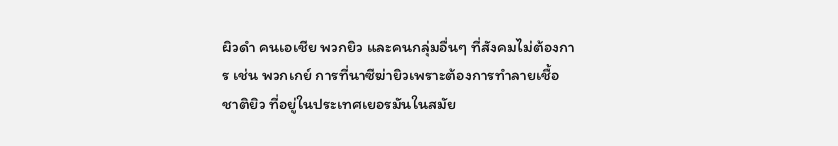ผิวดำ คนเอเชีย พวกยิว และคนกลุ่มอื่นๆ ที่สังคมไม่ต้องการ เช่น พวกเกย์ การที่นาซีฆ่ายิวเพราะต้องการทำลายเชื้อชาติยิว ที่อยู่ในประเทศเยอรมันในสมัย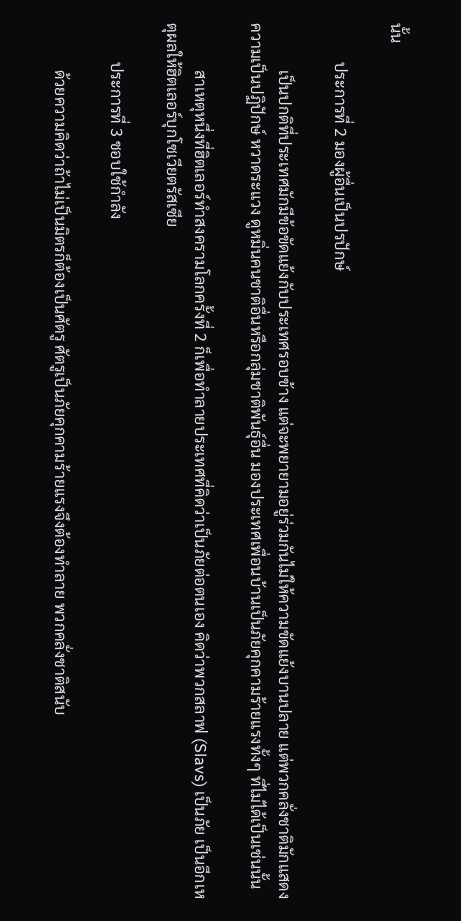นั้น

          ประการที่ 2 มองผู้อื่นเป็นปรปักษ์

            เป็นปกติที่ประเทศมักมีข้อขัดแย้งกับประเทศรอบข้าง แต่จะพยายามอยู่ร่วมกันไม่ให้ความขัดแย้งบานปลาย แต่พวกคลั่งชาติมักแสดงความเป็นปฏิปักษ์ หวาดระแวง ดูหมิ่นคนชาติอื่นหรือกลุ่มชาติพันธุ์อื่น มองประเทศเพื่อนบ้านเป็นภัยคุกคามร้ายแรงทั้งๆ ที่ไม่ได้เป็นเช่นนั้น

            สาเหตุหนึ่งที่ฮิตเลอร์ทำสงครามโลกครั้งที่ 2 ก็เพื่อทำลายประเทศที่คิดว่าเป็นภัยต่อตนเอง คิดว่าพวกสลาฟ (Slavs) เป็นภัย เป็นอีกเหตุผลให้ฮิตเลอร์บุกโซเวียตรัสเซีย

          ประการที่ 3 ชอบใช้กำลัง

            ด้วยความคิดว่าถ้าไม่เป็นมิตรก็ต้องเป็นศัตรู ศัตรูเป็นภัยคุกคามร้ายแรงจึงต้องทำลาย พวกคลั่งชาติสนับ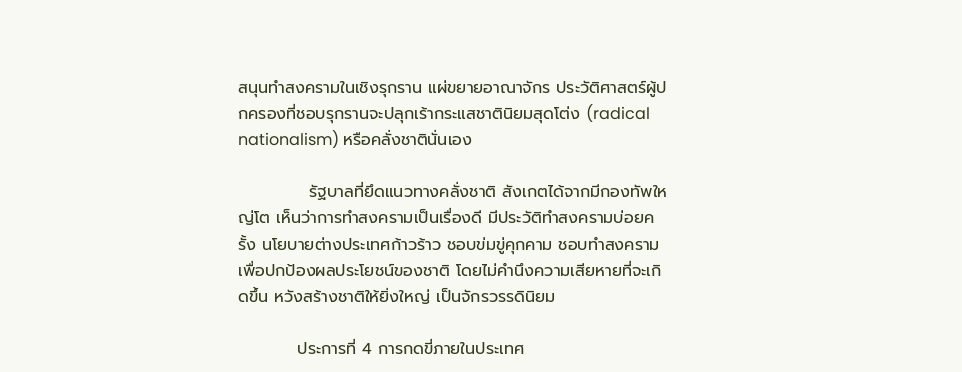สนุนทำสงครามในเชิงรุกราน แผ่ขยายอาณาจักร ประวัติศาสตร์ผู้ปกครองที่ชอบรุกรานจะปลุกเร้ากระแสชาตินิยมสุดโต่ง (radical nationalism) หรือคลั่งชาตินั่นเอง

            รัฐบาลที่ยึดแนวทางคลั่งชาติ สังเกตได้จากมีกองทัพใหญ่โต เห็นว่าการทำสงครามเป็นเรื่องดี มีประวัติทำสงครามบ่อยครั้ง นโยบายต่างประเทศก้าวร้าว ชอบข่มขู่คุกคาม ชอบทำสงครามเพื่อปกป้องผลประโยชน์ของชาติ โดยไม่คำนึงความเสียหายที่จะเกิดขึ้น หวังสร้างชาติให้ยิ่งใหญ่ เป็นจักรวรรดินิยม

          ประการที่ 4 การกดขี่ภายในประเทศ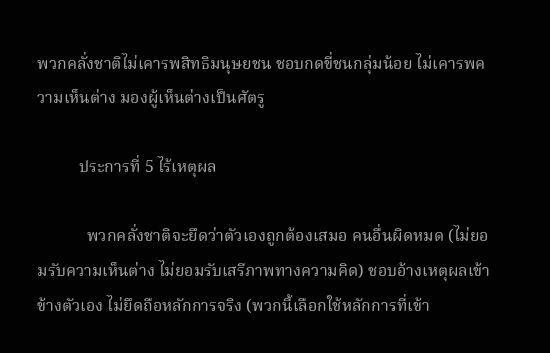พวกคลั่งชาติไม่เคารพสิทธิมนุษยชน ชอบกดขี่ชนกลุ่มน้อย ไม่เคารพความเห็นต่าง มองผู้เห็นต่างเป็นศัตรู

          ประการที่ 5 ไร้เหตุผล

            พวกคลั่งชาติจะยึดว่าตัวเองถูกต้องเสมอ คนอื่นผิดหมด (ไม่ยอมรับความเห็นต่าง ไม่ยอมรับเสรีภาพทางความคิด) ชอบอ้างเหตุผลเข้าข้างตัวเอง ไม่ยึดถือหลักการจริง (พวกนี้เลือกใช้หลักการที่เข้า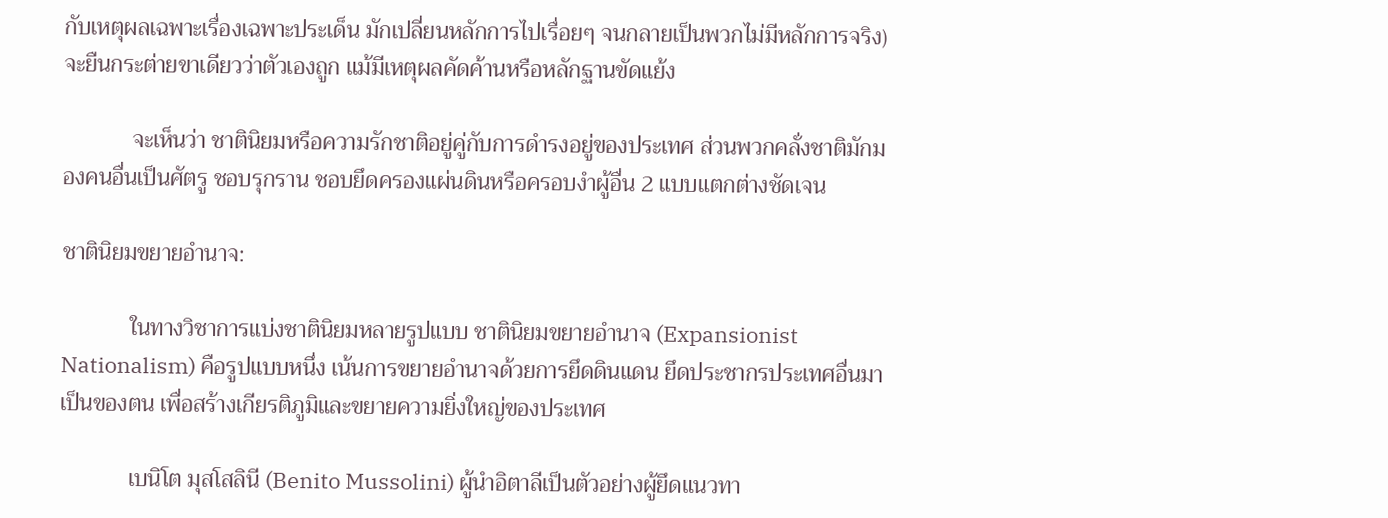กับเหตุผลเฉพาะเรื่องเฉพาะประเด็น มักเปลี่ยนหลักการไปเรื่อยๆ จนกลายเป็นพวกไม่มีหลักการจริง) จะยืนกระต่ายขาเดียวว่าตัวเองถูก แม้มีเหตุผลคัดค้านหรือหลักฐานขัดแย้ง

            จะเห็นว่า ชาตินิยมหรือความรักชาติอยู่คู่กับการดำรงอยู่ของประเทศ ส่วนพวกคลั่งชาติมักมองคนอื่นเป็นศัตรู ชอบรุกราน ชอบยึดครองแผ่นดินหรือครอบงำผู้อื่น 2 แบบแตกต่างชัดเจน

ชาตินิยมขยายอำนาจ:

            ในทางวิชาการแบ่งชาตินิยมหลายรูปแบบ ชาตินิยมขยายอำนาจ (Expansionist Nationalism) คือรูปแบบหนึ่ง เน้นการขยายอำนาจด้วยการยึดดินแดน ยึดประชากรประเทศอื่นมาเป็นของตน เพื่อสร้างเกียรติภูมิและขยายความยิ่งใหญ่ของประเทศ

            เบนิโต มุสโสลินี (Benito Mussolini) ผู้นำอิตาลีเป็นตัวอย่างผู้ยึดแนวทา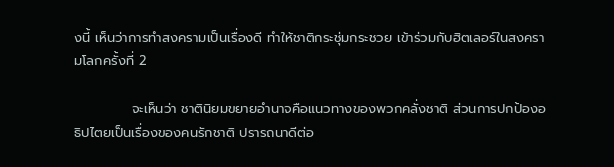งนี้ เห็นว่าการทำสงครามเป็นเรื่องดี ทำให้ชาติกระชุ่มกระชวย เข้าร่วมกับฮิตเลอร์ในสงครามโลกครั้งที่ 2

            จะเห็นว่า ชาตินิยมขยายอำนาจคือแนวทางของพวกคลั่งชาติ ส่วนการปกป้องอธิปไตยเป็นเรื่องของคนรักชาติ ปรารถนาดีต่อ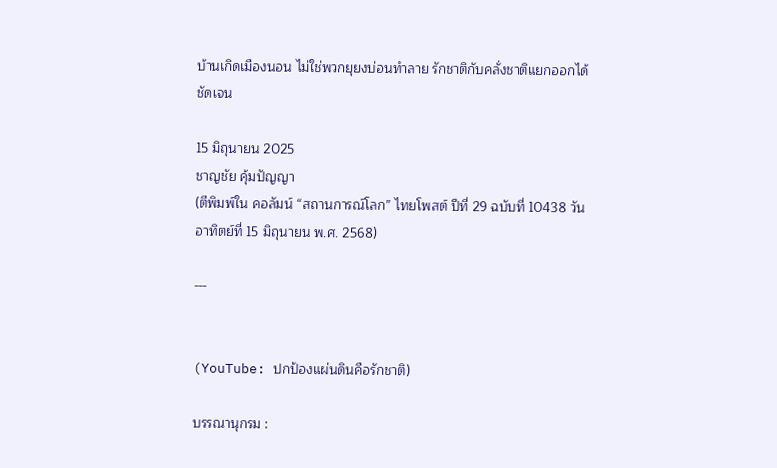บ้านเกิดเมืองนอน ไม่ใช่พวกยุยงบ่อนทำลาย รักชาติกับคลั่งชาติแยกออกได้ชัดเจน

15 มิถุนายน 2025
ชาญชัย คุ้มปัญญา
(ตีพิมพ์ใน คอลัมน์ “สถานการณ์โลก” ไทยโพสต์ ปีที่ 29 ฉบับที่ 10438 วันอาทิตย์ที่ 15 มิถุนายน พ.ศ. 2568)

---


(YouTube: ปกป้องแผ่นดินคือรักชาติ)

บรรณานุกรม :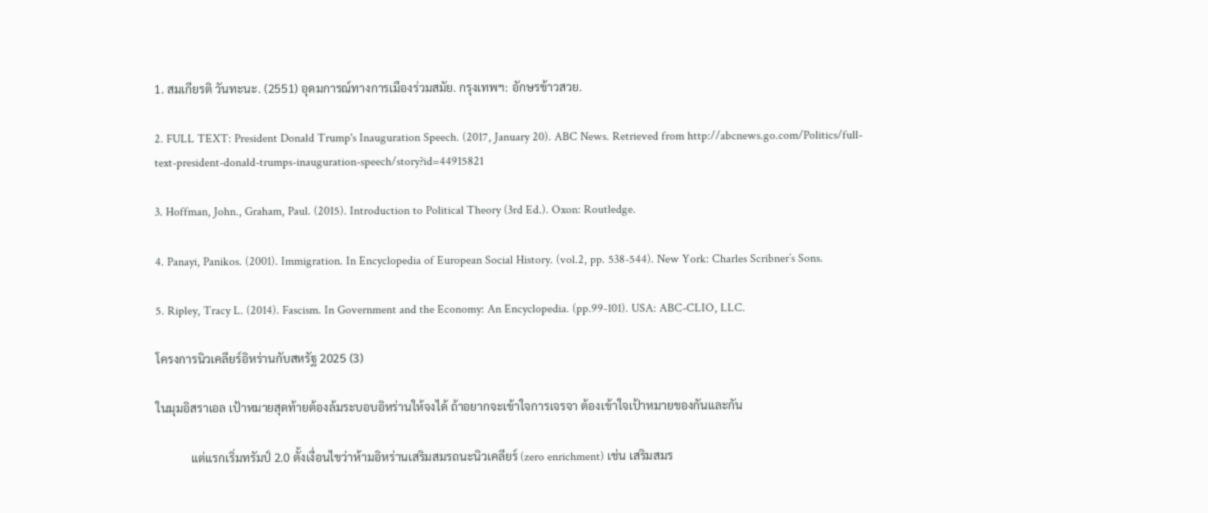1. สมเกียรติ วันทะนะ. (2551) อุดมการณ์ทางการเมืองร่วมสมัย. กรุงเทพฯ: อักษรข้าวสวย.

2. FULL TEXT: President Donald Trump's Inauguration Speech. (2017, January 20). ABC News. Retrieved from http://abcnews.go.com/Politics/full-text-president-donald-trumps-inauguration-speech/story?id=44915821

3. Hoffman, John., Graham, Paul. (2015). Introduction to Political Theory (3rd Ed.). Oxon: Routledge.

4. Panayi, Panikos. (2001). Immigration. In Encyclopedia of European Social History. (vol.2, pp. 538-544). New York: Charles Scribner’s Sons.

5. Ripley, Tracy L. (2014). Fascism. In Government and the Economy: An Encyclopedia. (pp.99-101). USA: ABC-CLIO, LLC.

โครงการนิวเคลียร์อิหร่านกับสหรัฐ 2025 (3)

ในมุมอิสราเอล เป้าหมายสุดท้ายต้องล้มระบอบอิหร่านให้จงได้ ถ้าอยากจะเข้าใจการเจรจา ต้องเข้าใจเป้าหมายของกันและกัน

            แต่แรกเริ่มทรัมป์ 2.0 ตั้งเงื่อนไขว่าห้ามอิหร่านเสริมสมรถนะนิวเคลียร์ (zero enrichment) เช่น เสริมสมร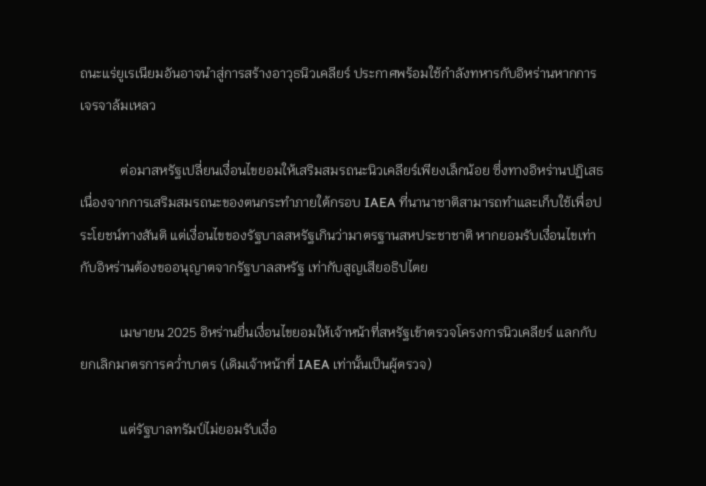ถนะแร่ยูเรเนียมอันอาจนำสู่การสร้างอาวุธนิวเคลียร์ ประกาศพร้อมใช้กำลังทหารกับอิหร่านหากการเจรจาล้มเหลว

            ต่อมาสหรัฐเปลี่ยนเงื่อนไขยอมให้เสริมสมรถนะนิวเคลียร์เพียงเล็กน้อย ซึ่งทางอิหร่านปฏิเสธ เนื่องจากการเสริมสมรถนะของตนกระทำภายใต้กรอบ IAEA ที่นานาชาติสามารถทำและเก็บใช้เพื่อประโยชน์ทางสันติ แต่เงื่อนไขของรัฐบาลสหรัฐเกินว่ามาตรฐานสหประชาชาติ หากยอมรับเงื่อนไขเท่ากับอิหร่านต้องขออนุญาตจากรัฐบาลสหรัฐ เท่ากับสูญเสียอธิปไตย

            เมษายน 2025 อิหร่านยื่นเงื่อนไขยอมให้เจ้าหน้าที่สหรัฐเข้าตรวจโครงการนิวเคลียร์ แลกกับยกเลิกมาตรการคว่ำบาตร (เดิมเจ้าหน้าที่ IAEA เท่านั้นเป็นผู้ตรวจ)

            แต่รัฐบาลทรัมป์ไม่ยอมรับเงื่อ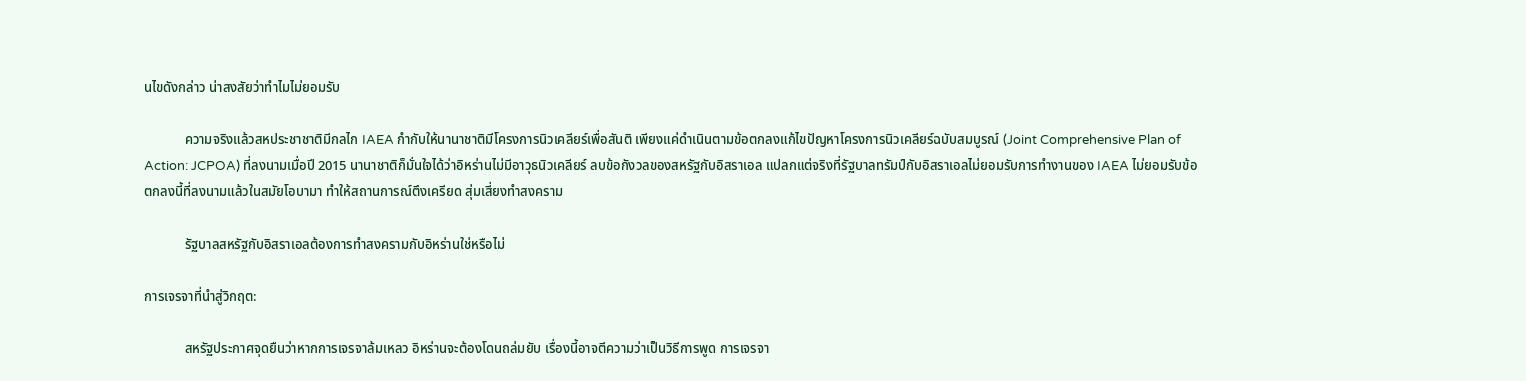นไขดังกล่าว น่าสงสัยว่าทำไมไม่ยอมรับ

            ความจริงแล้วสหประชาชาติมีกลไก IAEA กำกับให้นานาชาติมีโครงการนิวเคลียร์เพื่อสันติ เพียงแค่ดำเนินตามข้อตกลงแก้ไขปัญหาโครงการนิวเคลียร์ฉบับสมบูรณ์ (Joint Comprehensive Plan of Action: JCPOA) ที่ลงนามเมื่อปี 2015 นานาชาติก็มั่นใจได้ว่าอิหร่านไม่มีอาวุธนิวเคลียร์ ลบข้อกังวลของสหรัฐกับอิสราเอล แปลกแต่จริงที่รัฐบาลทรัมป์กับอิสราเอลไม่ยอมรับการทำงานของ IAEA ไม่ยอมรับข้อตกลงนี้ที่ลงนามแล้วในสมัยโอบามา ทำให้สถานการณ์ตึงเครียด สุ่มเสี่ยงทำสงคราม

            รัฐบาลสหรัฐกับอิสราเอลต้องการทำสงครามกับอิหร่านใช่หรือไม่

การเจรจาที่นำสู่วิกฤต:

            สหรัฐประกาศจุดยืนว่าหากการเจรจาล้มเหลว อิหร่านจะต้องโดนถล่มยับ เรื่องนี้อาจตีความว่าเป็นวิธีการพูด การเจรจา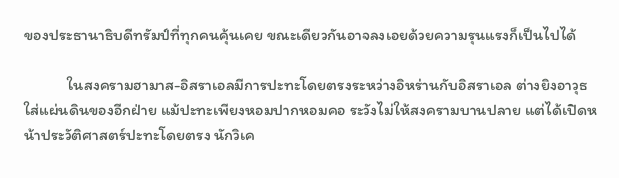ของประธานาธิบดีทรัมป์ที่ทุกคนคุ้นเคย ขณะเดียวกันอาจลงเอยด้วยความรุนแรงก็เป็นไปได้

            ในสงครามฮามาส-อิสราเอลมีการปะทะโดยตรงระหว่างอิหร่านกับอิสราเอล ต่างยิงอาวุธใส่แผ่นดินของอีกฝ่าย แม้ปะทะเพียงหอมปากหอมคอ ระวังไม่ให้สงครามบานปลาย แต่ได้เปิดหน้าประวัติศาสตร์ปะทะโดยตรง นักวิเค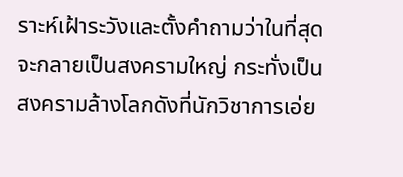ราะห์เฝ้าระวังและตั้งคำถามว่าในที่สุดจะกลายเป็นสงครามใหญ่ กระทั่งเป็นสงครามล้างโลกดังที่นักวิชาการเอ่ย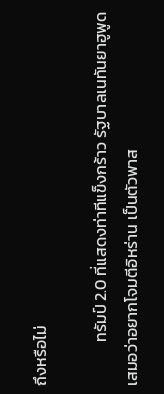ถึงหรือไม่

            ทรัมป์ 2.0 ที่แสดงท่าทีแข็งกร้าว รัฐบาลเนทันยาฮูพูดเสมอว่าอยากโจมตีอิหร่าน เป็นตัวพาส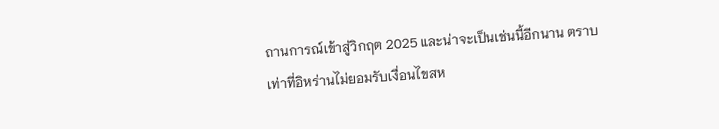ถานการณ์เข้าสู่วิกฤต 2025 และน่าจะเป็นเช่นนี้อีกนาน ตราบเท่าที่อิหร่านไม่ยอมรับเงื่อนไขสห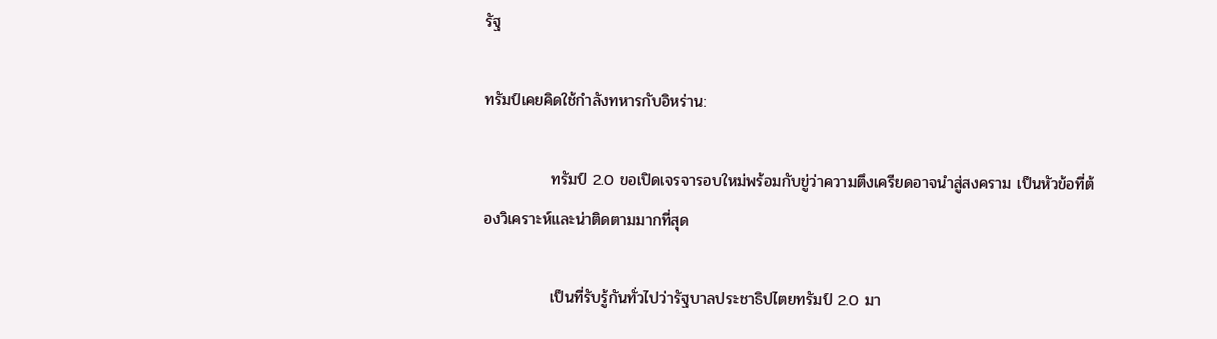รัฐ

ทรัมป์เคยคิดใช้กำลังทหารกับอิหร่าน:

            ทรัมป์ 2.0 ขอเปิดเจรจารอบใหม่พร้อมกับขู่ว่าความตึงเครียดอาจนำสู่สงคราม เป็นหัวข้อที่ต้องวิเคราะห์และน่าติดตามมากที่สุด

            เป็นที่รับรู้กันทั่วไปว่ารัฐบาลประชาธิปไตยทรัมป์ 2.0 มา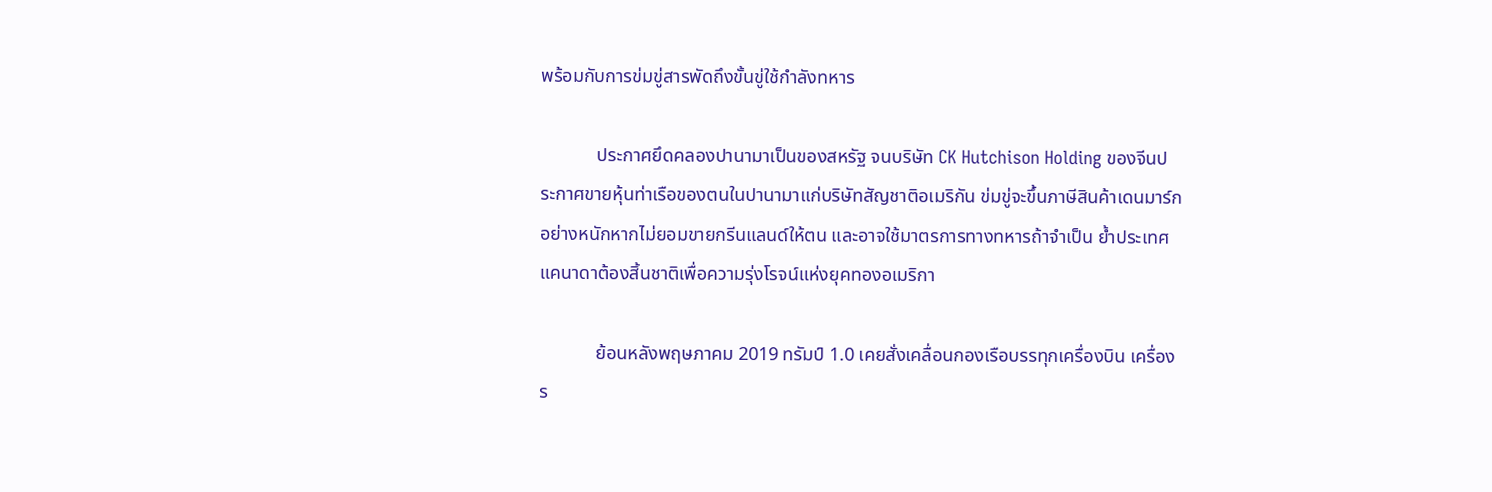พร้อมกับการข่มขู่สารพัดถึงขั้นขู่ใช้กำลังทหาร

            ประกาศยึดคลองปานามาเป็นของสหรัฐ จนบริษัท CK Hutchison Holding ของจีนประกาศขายหุ้นท่าเรือของตนในปานามาแก่บริษัทสัญชาติอเมริกัน ข่มขู่จะขึ้นภาษีสินค้าเดนมาร์กอย่างหนักหากไม่ยอมขายกรีนแลนด์ให้ตน และอาจใช้มาตรการทางทหารถ้าจำเป็น ย้ำประเทศแคนาดาต้องสิ้นชาติเพื่อความรุ่งโรจน์แห่งยุคทองอเมริกา

            ย้อนหลังพฤษภาคม 2019 ทรัมป์ 1.0 เคยสั่งเคลื่อนกองเรือบรรทุกเครื่องบิน เครื่องร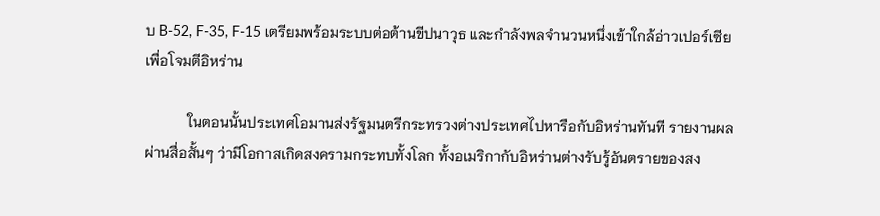บ B-52, F-35, F-15 เตรียมพร้อมระบบต่อต้านขีปนาวุธ และกำลังพลจำนวนหนึ่งเข้าใกล้อ่าวเปอร์เซียเพื่อโจมตีอิหร่าน

            ในตอนนั้นประเทศโอมานส่งรัฐมนตรีกระทรวงต่างประเทศไปหารือกับอิหร่านทันที รายงานผลผ่านสื่อสั้นๆ ว่ามีโอกาสเกิดสงครามกระทบทั้งโลก ทั้งอเมริกากับอิหร่านต่างรับรู้อันตรายของสง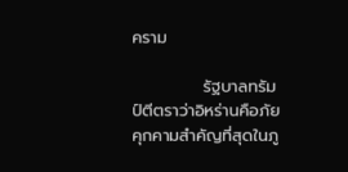คราม

            รัฐบาลทรัมป์ตีตราว่าอิหร่านคือภัยคุกคามสำคัญที่สุดในภู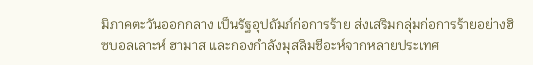มิภาคตะวันออกกลาง เป็นรัฐอุปถัมภ์ก่อการร้าย ส่งเสริมกลุ่มก่อการร้ายอย่างฮิซบอลเลาะห์ ฮามาส และกองกำลังมุสลิมชีอะห์จากหลายประเทศ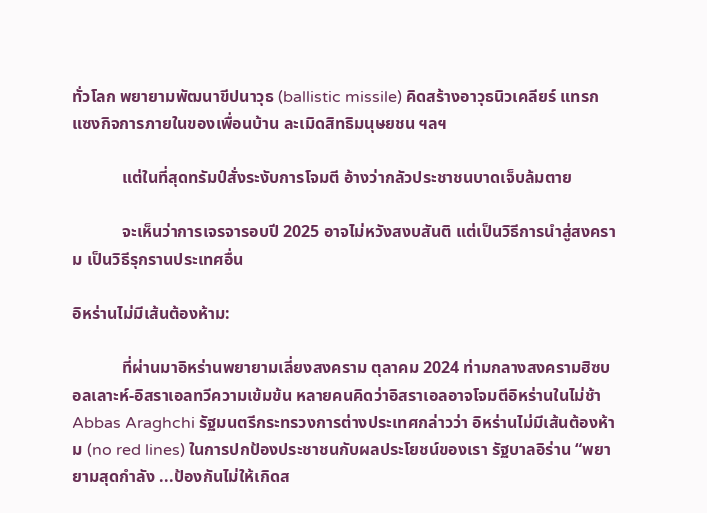ทั่วโลก พยายามพัฒนาขีปนาวุธ (ballistic missile) คิดสร้างอาวุธนิวเคลียร์ แทรกแซงกิจการภายในของเพื่อนบ้าน ละเมิดสิทธิมนุษยชน ฯลฯ

            แต่ในที่สุดทรัมป์สั่งระงับการโจมตี อ้างว่ากลัวประชาชนบาดเจ็บล้มตาย

            จะเห็นว่าการเจรจารอบปี 2025 อาจไม่หวังสงบสันติ แต่เป็นวิธีการนำสู่สงคราม เป็นวิธีรุกรานประเทศอื่น

อิหร่านไม่มีเส้นต้องห้าม:

            ที่ผ่านมาอิหร่านพยายามเลี่ยงสงคราม ตุลาคม 2024 ท่ามกลางสงครามฮิซบอลเลาะห์-อิสราเอลทวีความเข้มข้น หลายคนคิดว่าอิสราเอลอาจโจมตีอิหร่านในไม่ช้า Abbas Araghchi รัฐมนตรีกระทรวงการต่างประเทศกล่าวว่า อิหร่านไม่มีเส้นต้องห้าม (no red lines) ในการปกป้องประชาชนกับผลประโยชน์ของเรา รัฐบาลอิร่าน “พยายามสุดกำลัง ...ป้องกันไม่ให้เกิดส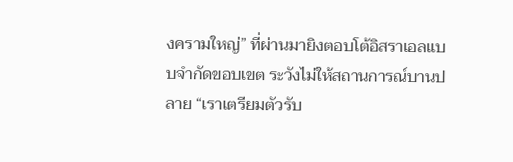งครามใหญ่” ที่ผ่านมายิงตอบโต้อิสราเอลแบบจำกัดขอบเขต ระวังไม่ให้สถานการณ์บานปลาย “เราเตรียมตัวรับ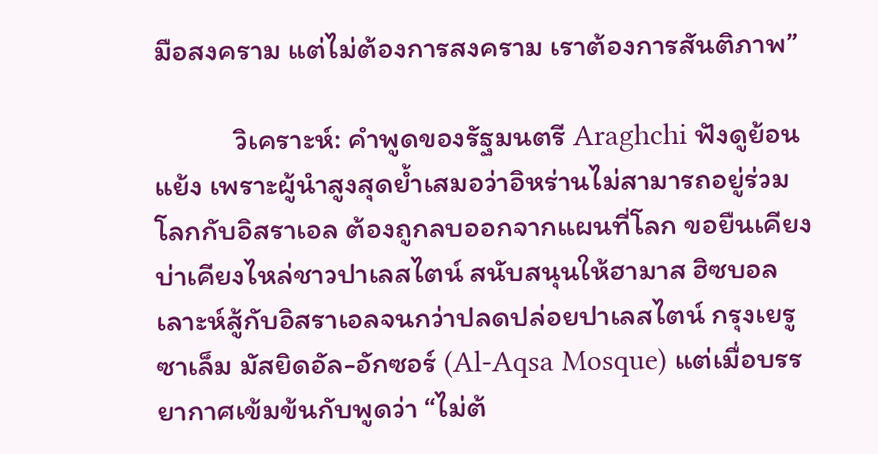มือสงคราม แต่ไม่ต้องการสงคราม เราต้องการสันติภาพ”

            วิเคราะห์: คำพูดของรัฐมนตรี Araghchi ฟังดูย้อนแย้ง เพราะผู้นำสูงสุดย้ำเสมอว่าอิหร่านไม่สามารถอยู่ร่วมโลกกับอิสราเอล ต้องถูกลบออกจากแผนที่โลก ขอยืนเคียงบ่าเคียงไหล่ชาวปาเลสไตน์ สนับสนุนให้ฮามาส ฮิซบอลเลาะห์สู้กับอิสราเอลจนกว่าปลดปล่อยปาเลสไตน์ กรุงเยรูซาเล็ม มัสยิดอัล-อักซอร์ (Al-Aqsa Mosque) แต่เมื่อบรรยากาศเข้มข้นกับพูดว่า “ไม่ต้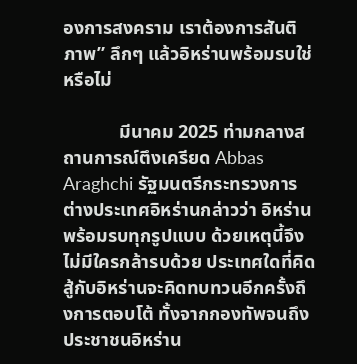องการสงคราม เราต้องการสันติภาพ” ลึกๆ แล้วอิหร่านพร้อมรบใช่หรือไม่

            มีนาคม 2025 ท่ามกลางสถานการณ์ตึงเครียด Abbas Araghchi รัฐมนตรีกระทรวงการต่างประเทศอิหร่านกล่าวว่า อิหร่านพร้อมรบทุกรูปแบบ ด้วยเหตุนี้จึงไม่มีใครกล้ารบด้วย ประเทศใดที่คิดสู้กับอิหร่านจะคิดทบทวนอีกครั้งถึงการตอบโต้ ทั้งจากกองทัพจนถึงประชาชนอิหร่าน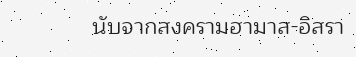นับจากสงครามฮามาส-อิสรา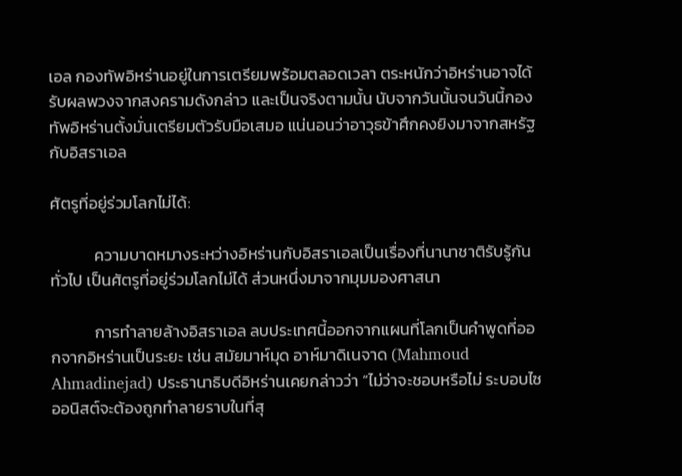เอล กองทัพอิหร่านอยู่ในการเตรียมพร้อมตลอดเวลา ตระหนักว่าอิหร่านอาจได้รับผลพวงจากสงครามดังกล่าว และเป็นจริงตามนั้น นับจากวันนั้นจนวันนี้กองทัพอิหร่านตั้งมั่นเตรียมตัวรับมือเสมอ แน่นอนว่าอาวุธข้าศึกคงยิงมาจากสหรัฐกับอิสราเอล

ศัตรูที่อยู่ร่วมโลกไม่ได้:

            ความบาดหมางระหว่างอิหร่านกับอิสราเอลเป็นเรื่องที่นานาชาติรับรู้กันทั่วไป เป็นศัตรูที่อยู่ร่วมโลกไม่ได้ ส่วนหนึ่งมาจากมุมมองศาสนา

            การทำลายล้างอิสราเอล ลบประเทศนี้ออกจากแผนที่โลกเป็นคำพูดที่ออกจากอิหร่านเป็นระยะ เช่น สมัยมาห์มุด อาห์มาดิเนจาด (Mahmoud Ahmadinejad) ประธานาธิบดีอิหร่านเคยกล่าวว่า “ไม่ว่าจะชอบหรือไม่ ระบอบไซออนิสต์จะต้องถูกทำลายราบในที่สุ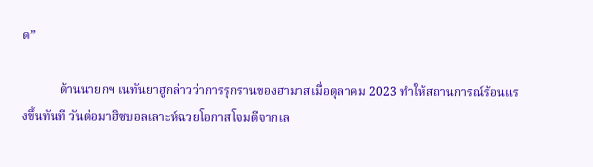ด”

            ด้านนายกฯ เนทันยาฮูกล่าวว่าการรุกรานของฮามาสเมื่อตุลาคม 2023 ทำให้สถานการณ์ร้อนแรงขึ้นทันที วันต่อมาฮิซบอลเลาะห์ฉวยโอกาสโจมตีจากเล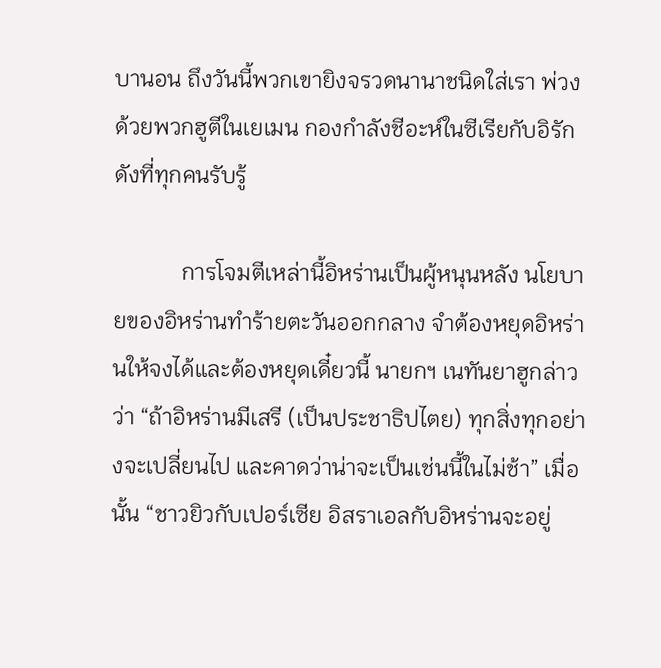บานอน ถึงวันนี้พวกเขายิงจรวดนานาชนิดใส่เรา พ่วงด้วยพวกฮูตีในเยเมน กองกำลังชีอะห์ในซีเรียกับอิรักดังที่ทุกคนรับรู้

            การโจมตีเหล่านี้อิหร่านเป็นผู้หนุนหลัง นโยบายของอิหร่านทำร้ายตะวันออกกลาง จำต้องหยุดอิหร่านให้จงได้และต้องหยุดเดี๋ยวนี้ นายกฯ เนทันยาฮูกล่าวว่า “ถ้าอิหร่านมีเสรี (เป็นประชาธิปไตย) ทุกสิ่งทุกอย่างจะเปลี่ยนไป และคาดว่าน่าจะเป็นเช่นนี้ในไม่ช้า” เมื่อนั้น “ชาวยิวกับเปอร์เซีย อิสราเอลกับอิหร่านจะอยู่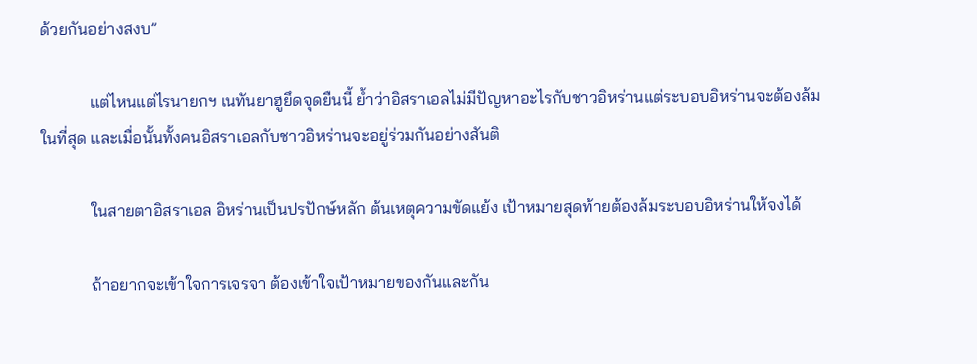ด้วยกันอย่างสงบ”

            แต่ไหนแต่ไรนายกฯ เนทันยาฮูยึดจุดยืนนี้ ย้ำว่าอิสราเอลไม่มีปัญหาอะไรกับชาวอิหร่านแต่ระบอบอิหร่านจะต้องล้มในที่สุด และเมื่อนั้นทั้งคนอิสราเอลกับชาวอิหร่านจะอยู่ร่วมกันอย่างสันติ

            ในสายตาอิสราเอล อิหร่านเป็นปรปักษ์หลัก ต้นเหตุความขัดแย้ง เป้าหมายสุดท้ายต้องล้มระบอบอิหร่านให้จงได้

            ถ้าอยากจะเข้าใจการเจรจา ต้องเข้าใจเป้าหมายของกันและกัน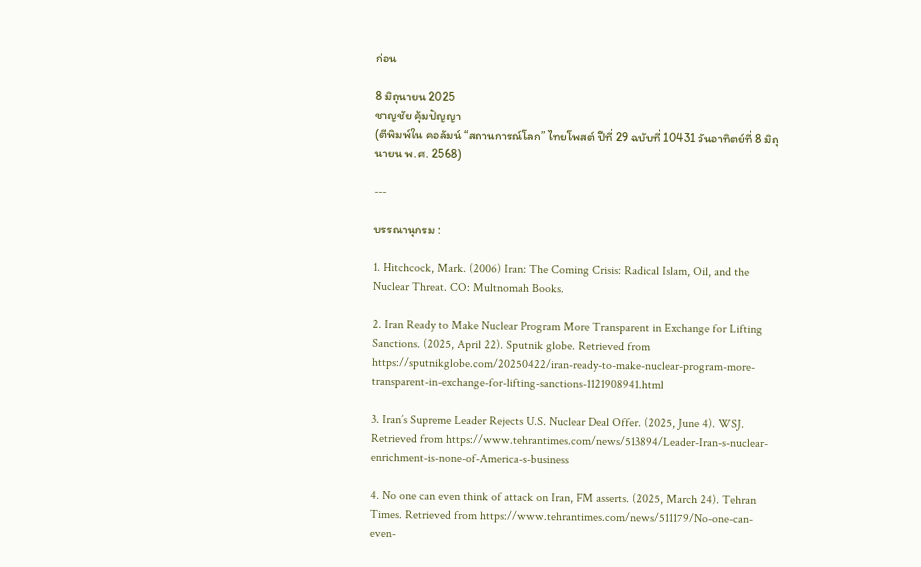ก่อน

8 มิถุนายน 2025
ชาญชัย คุ้มปัญญา
(ตีพิมพ์ใน คอลัมน์ “สถานการณ์โลก” ไทยโพสต์ ปีที่ 29 ฉบับที่ 10431 วันอาทิตย์ที่ 8 มิถุนายน พ.ศ. 2568)

---

บรรณานุกรม :

1. Hitchcock, Mark. (2006) Iran: The Coming Crisis: Radical Islam, Oil, and the Nuclear Threat. CO: Multnomah Books.

2. Iran Ready to Make Nuclear Program More Transparent in Exchange for Lifting Sanctions. (2025, April 22). Sputnik globe. Retrieved from https://sputnikglobe.com/20250422/iran-ready-to-make-nuclear-program-more-transparent-in-exchange-for-lifting-sanctions-1121908941.html

3. Iran’s Supreme Leader Rejects U.S. Nuclear Deal Offer. (2025, June 4). WSJ. Retrieved from https://www.tehrantimes.com/news/513894/Leader-Iran-s-nuclear-enrichment-is-none-of-America-s-business

4. No one can even think of attack on Iran, FM asserts. (2025, March 24). Tehran Times. Retrieved from https://www.tehrantimes.com/news/511179/No-one-can-even-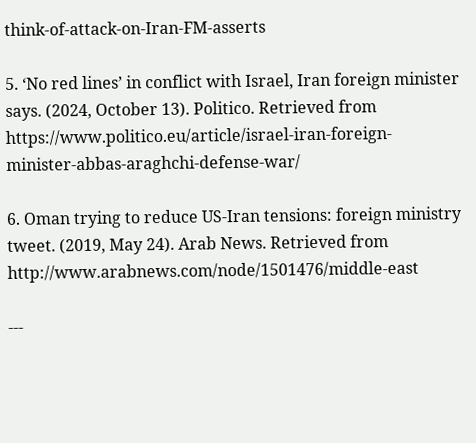think-of-attack-on-Iran-FM-asserts

5. ‘No red lines’ in conflict with Israel, Iran foreign minister says. (2024, October 13). Politico. Retrieved from https://www.politico.eu/article/israel-iran-foreign-minister-abbas-araghchi-defense-war/

6. Oman trying to reduce US-Iran tensions: foreign ministry tweet. (2019, May 24). Arab News. Retrieved from http://www.arabnews.com/node/1501476/middle-east

---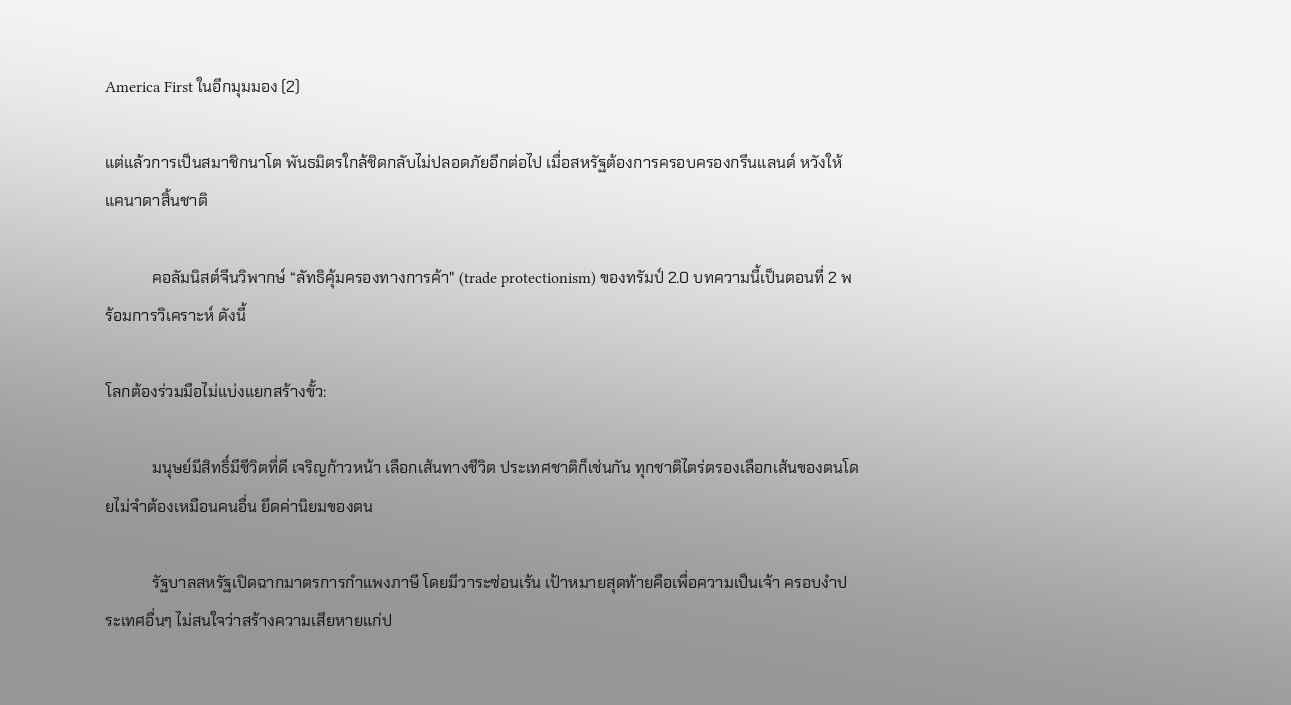America First ในอีกมุมมอง (2)

แต่แล้วการเป็นสมาชิกนาโต พันธมิตรใกล้ชิดกลับไม่ปลอดภัยอีกต่อไป เมื่อสหรัฐต้องการครอบครองกรีนแลนด์ หวังให้แคนาดาสิ้นชาติ

            คอลัมนิสต์จีนวิพากษ์ “ลัทธิคุ้มครองทางการค้า" (trade protectionism) ของทรัมป์ 2.0 บทความนี้เป็นตอนที่ 2 พร้อมการวิเคราะห์ ดังนี้

โลกต้องร่วมมือไม่แบ่งแยกสร้างขั้ว:

            มนุษย์มีสิทธิ์มีชีวิตที่ดี เจริญก้าวหน้า เลือกเส้นทางชีวิต ประเทศชาติก็เช่นกัน ทุกชาติไตร่ตรองเลือกเส้นของตนโดยไม่จำต้องเหมือนคนอื่น ยึดค่านิยมของตน

            รัฐบาลสหรัฐเปิดฉากมาตรการกำแพงภาษี โดยมีวาระซ่อนเร้น เป้าหมายสุดท้ายคือเพื่อความเป็นเจ้า ครอบงำประเทศอื่นๆ ไม่สนใจว่าสร้างความเสียหายแก่ป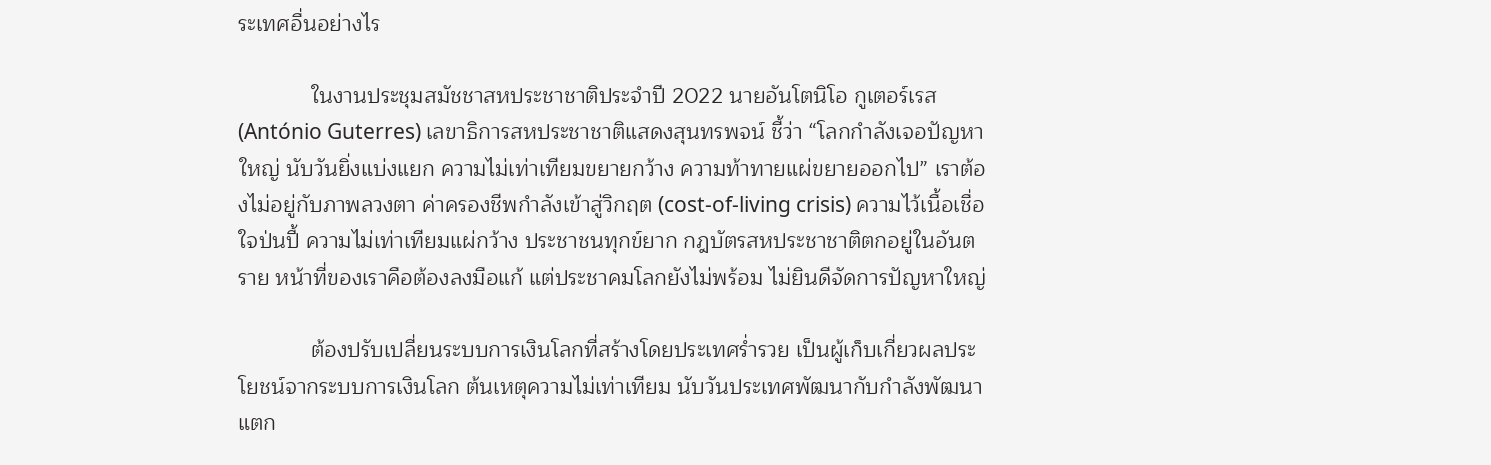ระเทศอื่นอย่างไร

            ในงานประชุมสมัชชาสหประชาชาติประจำปี 2022 นายอันโตนิโอ กูเตอร์เรส (António Guterres) เลขาธิการสหประชาชาติแสดงสุนทรพจน์ ชี้ว่า “โลกกำลังเจอปัญหาใหญ่ นับวันยิ่งแบ่งแยก ความไม่เท่าเทียมขยายกว้าง ความท้าทายแผ่ขยายออกไป” เราต้องไม่อยู่กับภาพลวงตา ค่าครองชีพกำลังเข้าสู่วิกฤต (cost-of-living crisis) ความไว้เนื้อเชื่อใจป่นปี้ ความไม่เท่าเทียมแผ่กว้าง ประชาชนทุกข์ยาก กฎบัตรสหประชาชาติตกอยู่ในอันตราย หน้าที่ของเราคือต้องลงมือแก้ แต่ประชาคมโลกยังไม่พร้อม ไม่ยินดีจัดการปัญหาใหญ่

            ต้องปรับเปลี่ยนระบบการเงินโลกที่สร้างโดยประเทศร่ำรวย เป็นผู้เก็บเกี่ยวผลประโยชน์จากระบบการเงินโลก ต้นเหตุความไม่เท่าเทียม นับวันประเทศพัฒนากับกำลังพัฒนาแตก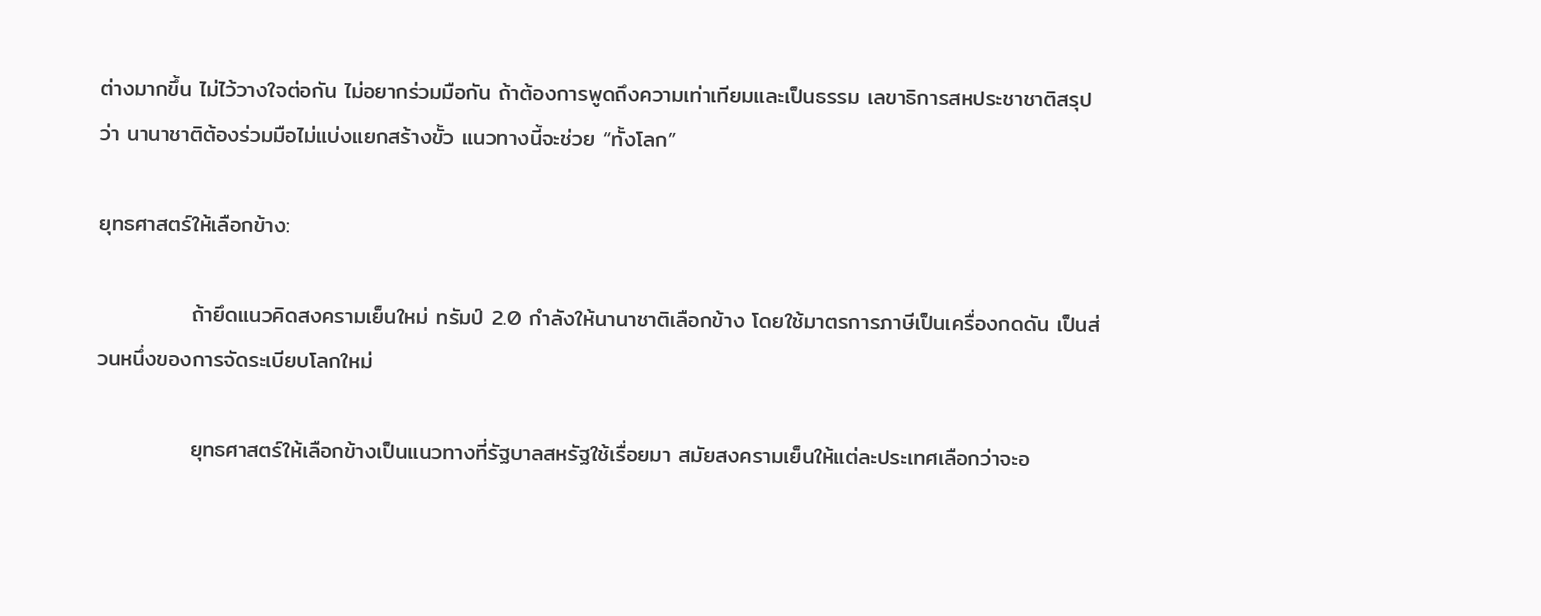ต่างมากขึ้น ไม่ไว้วางใจต่อกัน ไม่อยากร่วมมือกัน ถ้าต้องการพูดถึงความเท่าเทียมและเป็นธรรม เลขาธิการสหประชาชาติสรุปว่า นานาชาติต้องร่วมมือไม่แบ่งแยกสร้างขั้ว แนวทางนี้จะช่วย “ทั้งโลก”

ยุทธศาสตร์ให้เลือกข้าง:

            ถ้ายึดแนวคิดสงครามเย็นใหม่ ทรัมป์ 2.0 กำลังให้นานาชาติเลือกข้าง โดยใช้มาตรการภาษีเป็นเครื่องกดดัน เป็นส่วนหนึ่งของการจัดระเบียบโลกใหม่

            ยุทธศาสตร์ให้เลือกข้างเป็นแนวทางที่รัฐบาลสหรัฐใช้เรื่อยมา สมัยสงครามเย็นให้แต่ละประเทศเลือกว่าจะอ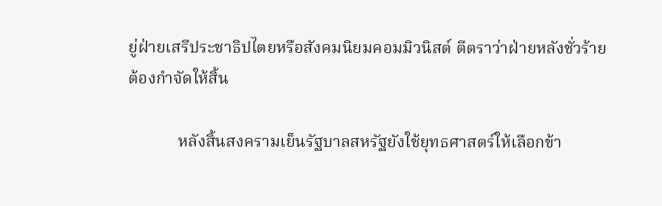ยู่ฝ่ายเสรีประชาธิปไตยหรือสังคมนิยมคอมมิวนิสต์ ตีตราว่าฝ่ายหลังชั่วร้าย ต้องกำจัดให้สิ้น

            หลังสิ้นสงครามเย็นรัฐบาลสหรัฐยังใช้ยุทธศาสตร์ให้เลือกข้า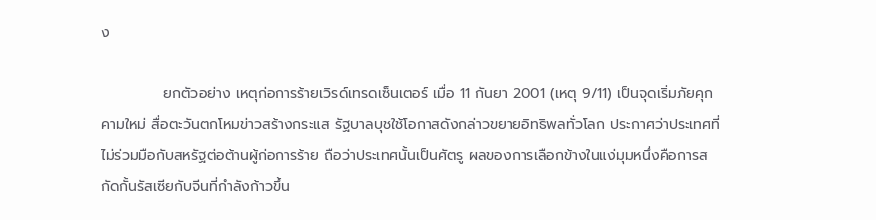ง

            ยกตัวอย่าง เหตุก่อการร้ายเวิรด์เทรดเซ็นเตอร์ เมื่อ 11 กันยา 2001 (เหตุ 9/11) เป็นจุดเริ่มภัยคุกคามใหม่ สื่อตะวันตกโหมข่าวสร้างกระแส รัฐบาลบุชใช้โอกาสดังกล่าวขยายอิทธิพลทั่วโลก ประกาศว่าประเทศที่ไม่ร่วมมือกับสหรัฐต่อต้านผู้ก่อการร้าย ถือว่าประเทศนั้นเป็นศัตรู ผลของการเลือกข้างในแง่มุมหนึ่งคือการสกัดกั้นรัสเซียกับจีนที่กำลังก้าวขึ้น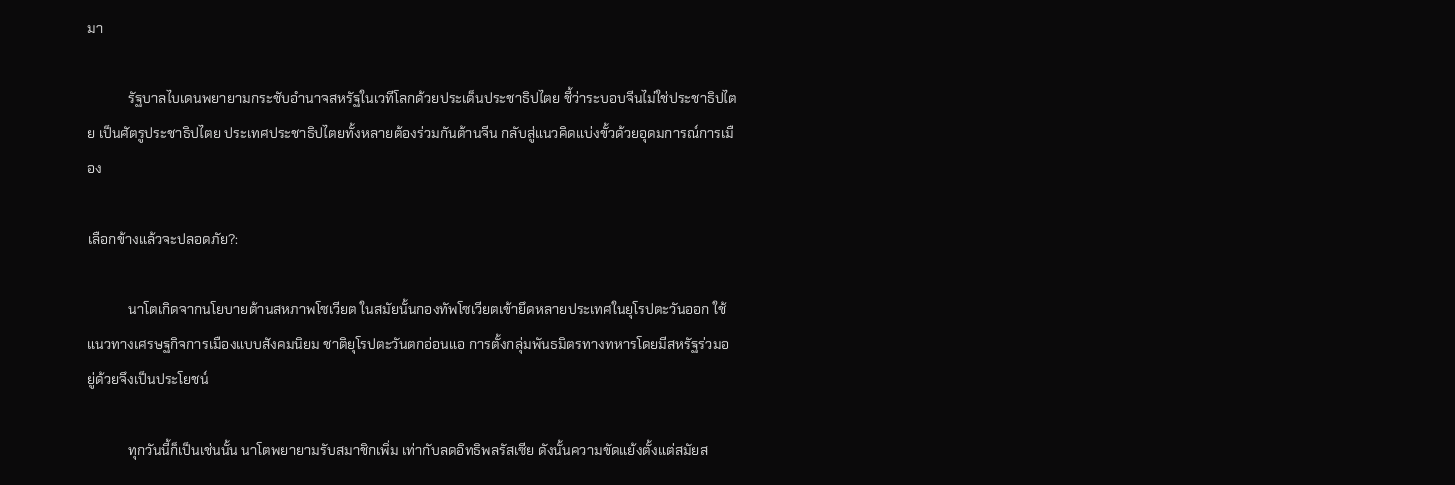มา

            รัฐบาลไบเดนพยายามกระชับอำนาจสหรัฐในเวทีโลกด้วยประเด็นประชาธิปไตย ชี้ว่าระบอบจีนไม่ใช่ประชาธิปไตย เป็นศัตรูประชาธิปไตย ประเทศประชาธิปไตยทั้งหลายต้องร่วมกันต้านจีน กลับสู่แนวคิดแบ่งขั้วด้วยอุดมการณ์การเมือง

เลือกข้างแล้วจะปลอดภัย?:

            นาโตเกิดจากนโยบายต้านสหภาพโซเวียต ในสมัยนั้นกองทัพโซเวียตเข้ายึดหลายประเทศในยุโรปตะวันออก ใช้แนวทางเศรษฐกิจการเมืองแบบสังคมนิยม ชาติยุโรปตะวันตกอ่อนแอ การตั้งกลุ่มพันธมิตรทางทหารโดยมีสหรัฐร่วมอยู่ด้วยจึงเป็นประโยชน์

            ทุกวันนี้ก็เป็นเช่นนั้น นาโตพยายามรับสมาชิกเพิ่ม เท่ากับลดอิทธิพลรัสเซีย ดังนั้นความขัดแย้งตั้งแต่สมัยส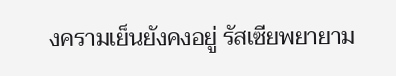งครามเย็นยังคงอยู่ รัสเซียพยายาม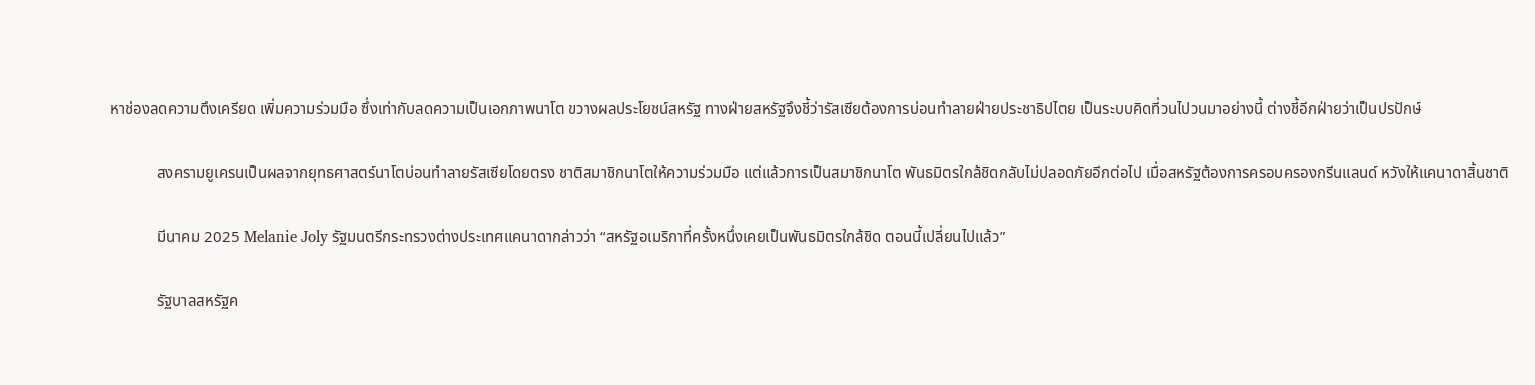หาช่องลดความตึงเครียด เพิ่มความร่วมมือ ซึ่งเท่ากับลดความเป็นเอกภาพนาโต ขวางผลประโยชน์สหรัฐ ทางฝ่ายสหรัฐจึงชี้ว่ารัสเซียต้องการบ่อนทำลายฝ่ายประชาธิปไตย เป็นระบบคิดที่วนไปวนมาอย่างนี้ ต่างชี้อีกฝ่ายว่าเป็นปรปักษ์

            สงครามยูเครนเป็นผลจากยุทธศาสตร์นาโตบ่อนทำลายรัสเซียโดยตรง ชาติสมาชิกนาโตให้ความร่วมมือ แต่แล้วการเป็นสมาชิกนาโต พันธมิตรใกล้ชิดกลับไม่ปลอดภัยอีกต่อไป เมื่อสหรัฐต้องการครอบครองกรีนแลนด์ หวังให้แคนาดาสิ้นชาติ

            มีนาคม 2025 Melanie Joly รัฐมนตรีกระทรวงต่างประเทศแคนาดากล่าวว่า “สหรัฐอเมริกาที่ครั้งหนึ่งเคยเป็นพันธมิตรใกล้ชิด ตอนนี้เปลี่ยนไปแล้ว”

            รัฐบาลสหรัฐค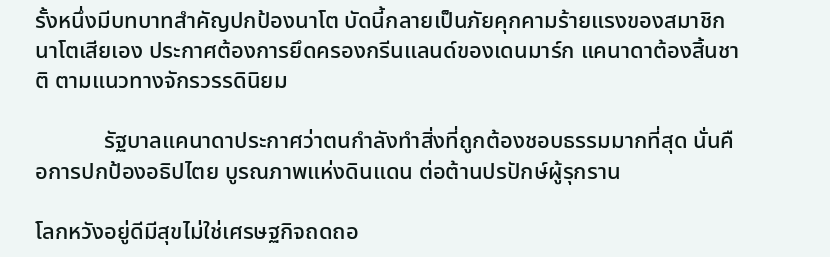รั้งหนึ่งมีบทบาทสำคัญปกป้องนาโต บัดนี้กลายเป็นภัยคุกคามร้ายแรงของสมาชิกนาโตเสียเอง ประกาศต้องการยึดครองกรีนแลนด์ของเดนมาร์ก แคนาดาต้องสิ้นชาติ ตามแนวทางจักรวรรดินิยม

            รัฐบาลแคนาดาประกาศว่าตนกำลังทำสิ่งที่ถูกต้องชอบธรรมมากที่สุด นั่นคือการปกป้องอธิปไตย บูรณภาพแห่งดินแดน ต่อต้านปรปักษ์ผู้รุกราน

โลกหวังอยู่ดีมีสุขไม่ใช่เศรษฐกิจถดถอ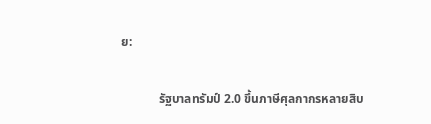ย:

            รัฐบาลทรัมป์ 2.0 ขึ้นภาษีศุลกากรหลายสิบ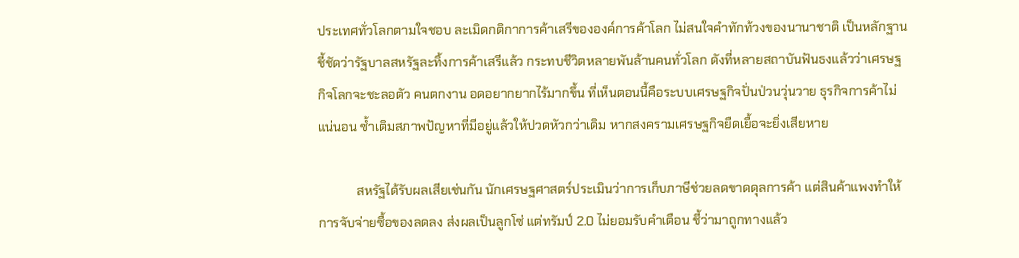ประเทศทั่วโลกตามใจชอบ ละเมิดกติกาการค้าเสรีขององค์การค้าโลก ไม่สนใจคำทักท้วงของนานาชาติ เป็นหลักฐานชี้ชัดว่ารัฐบาลสหรัฐละทิ้งการค้าเสรีแล้ว กระทบชีวิตหลายพันล้านคนทั่วโลก ดังที่หลายสถาบันฟันธงแล้วว่าเศรษฐกิจโลกจะชะลอตัว คนตกงาน อดอยากยากไร้มากขึ้น ที่เห็นตอนนี้คือระบบเศรษฐกิจปั่นป่วนวุ่นวาย ธุรกิจการค้าไม่แน่นอน ซ้ำเติมสภาพปัญหาที่มีอยู่แล้วให้ปวดหัวกว่าเดิม หากสงครามเศรษฐกิจยืดเยื้อจะยิ่งเสียหาย

            สหรัฐได้รับผลเสียเช่นกัน นักเศรษฐศาสตร์ประเมินว่าการเก็บภาษีช่วยลดขาดดุลการค้า แต่สินค้าแพงทำให้การจับจ่ายซื้อของลดลง ส่งผลเป็นลูกโซ่ แต่ทรัมป์ 2.0 ไม่ยอมรับคำเตือน ชี้ว่ามาถูกทางแล้ว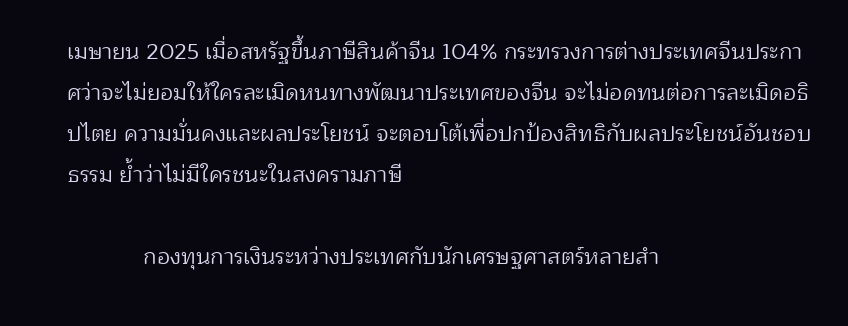เมษายน 2025 เมื่อสหรัฐขึ้นภาษีสินค้าจีน 104% กระทรวงการต่างประเทศจีนประกาศว่าจะไม่ยอมให้ใครละเมิดหนทางพัฒนาประเทศของจีน จะไม่อดทนต่อการละเมิดอธิปไตย ความมั่นคงและผลประโยชน์ จะตอบโต้เพื่อปกป้องสิทธิกับผลประโยชน์อันชอบธรรม ย้ำว่าไม่มีใครชนะในสงครามภาษี

            กองทุนการเงินระหว่างประเทศกับนักเศรษฐศาสตร์หลายสำ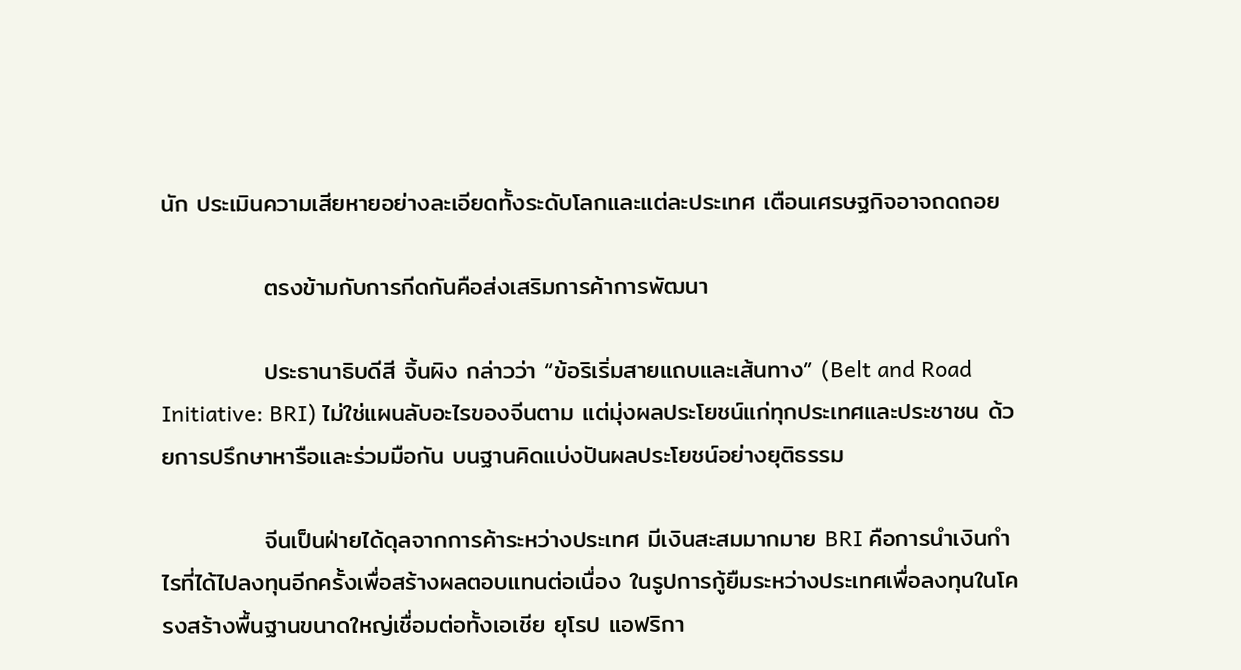นัก ประเมินความเสียหายอย่างละเอียดทั้งระดับโลกและแต่ละประเทศ เตือนเศรษฐกิจอาจถดถอย

            ตรงข้ามกับการกีดกันคือส่งเสริมการค้าการพัฒนา

            ประธานาธิบดีสี จิ้นผิง กล่าวว่า “ข้อริเริ่มสายแถบและเส้นทาง” (Belt and Road Initiative: BRI) ไม่ใช่แผนลับอะไรของจีนตาม แต่มุ่งผลประโยชน์แก่ทุกประเทศและประชาชน ด้วยการปรึกษาหารือและร่วมมือกัน บนฐานคิดแบ่งปันผลประโยชน์อย่างยุติธรรม

            จีนเป็นฝ่ายได้ดุลจากการค้าระหว่างประเทศ มีเงินสะสมมากมาย BRI คือการนำเงินกำไรที่ได้ไปลงทุนอีกครั้งเพื่อสร้างผลตอบแทนต่อเนื่อง ในรูปการกู้ยืมระหว่างประเทศเพื่อลงทุนในโครงสร้างพื้นฐานขนาดใหญ่เชื่อมต่อทั้งเอเชีย ยุโรป แอฟริกา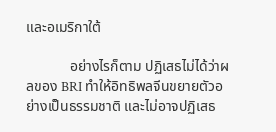และอเมริกาใต้

            อย่างไรก็ตาม ปฏิเสธไม่ได้ว่าผลของ BRI ทำให้อิทธิพลจีนขยายตัวอย่างเป็นธรรมชาติ และไม่อาจปฏิเสธ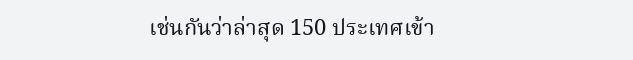เช่นกันว่าล่าสุด 150 ประเทศเข้า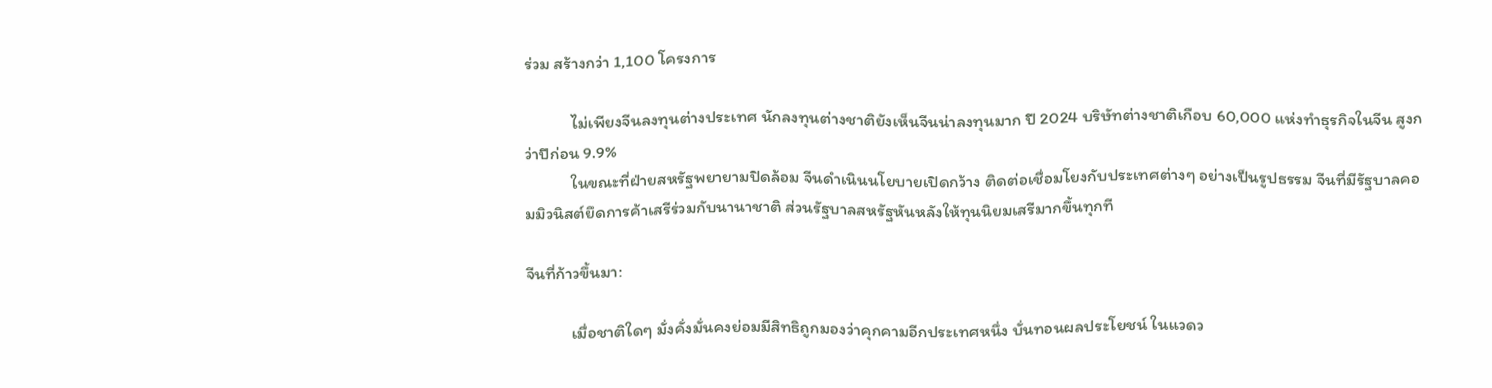ร่วม สร้างกว่า 1,100 โครงการ

            ไม่เพียงจีนลงทุนต่างประเทศ นักลงทุนต่างชาติยังเห็นจีนน่าลงทุนมาก ปี 2024 บริษัทต่างชาติเกือบ 60,000 แห่งทำธุรกิจในจีน สูงกว่าปีก่อน 9.9%
            ในขณะที่ฝ่ายสหรัฐพยายามปิดล้อม จีนดำเนินนโยบายเปิดกว้าง ติดต่อเชื่อมโยงกับประเทศต่างๆ อย่างเป็นรูปธรรม จีนที่มีรัฐบาลคอมมิวนิสต์ยึดการค้าเสรีร่วมกับนานาชาติ ส่วนรัฐบาลสหรัฐหันหลังให้ทุนนิยมเสรีมากขึ้นทุกที

จีนที่ก้าวขึ้นมา:

            เมื่อชาติใดๆ มั่งคั่งมั่นคงย่อมมีสิทธิถูกมองว่าคุกคามอีกประเทศหนึ่ง บั่นทอนผลประโยชน์ ในแวดว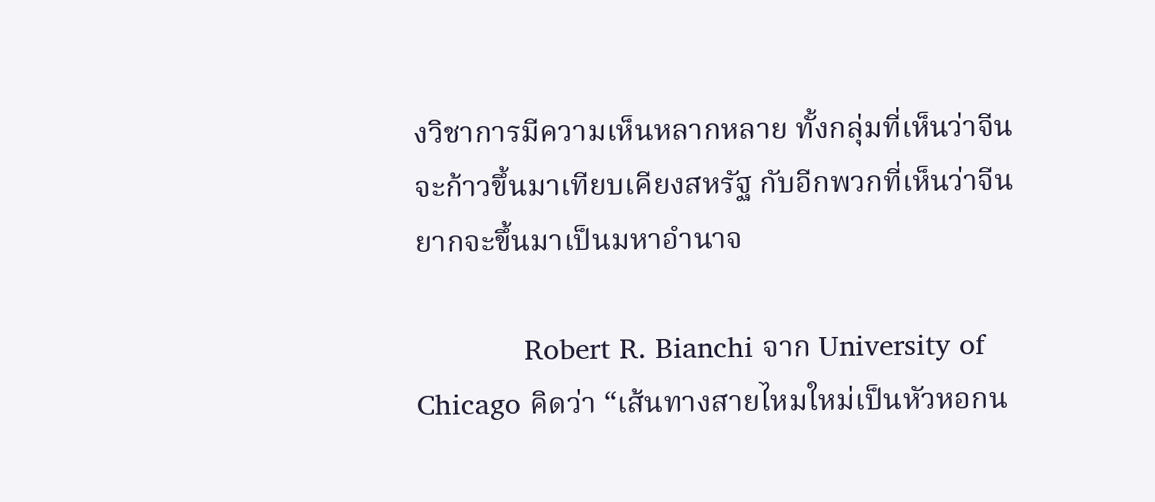งวิชาการมีความเห็นหลากหลาย ทั้งกลุ่มที่เห็นว่าจีนจะก้าวขึ้นมาเทียบเคียงสหรัฐ กับอีกพวกที่เห็นว่าจีนยากจะขึ้นมาเป็นมหาอำนาจ

            Robert R. Bianchi จาก University of Chicago คิดว่า “เส้นทางสายไหมใหม่เป็นหัวหอกน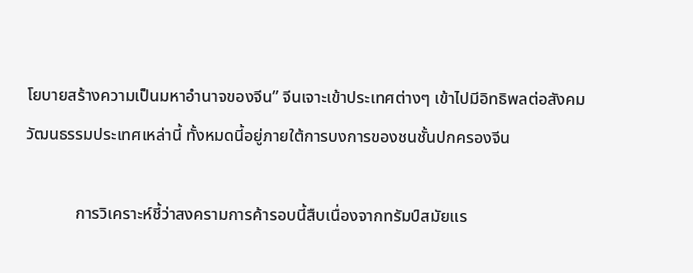โยบายสร้างความเป็นมหาอำนาจของจีน” จีนเจาะเข้าประเทศต่างๆ เข้าไปมีอิทธิพลต่อสังคมวัฒนธรรมประเทศเหล่านี้ ทั้งหมดนี้อยู่ภายใต้การบงการของชนชั้นปกครองจีน

            การวิเคราะห์ชี้ว่าสงครามการค้ารอบนี้สืบเนื่องจากทรัมป์สมัยแร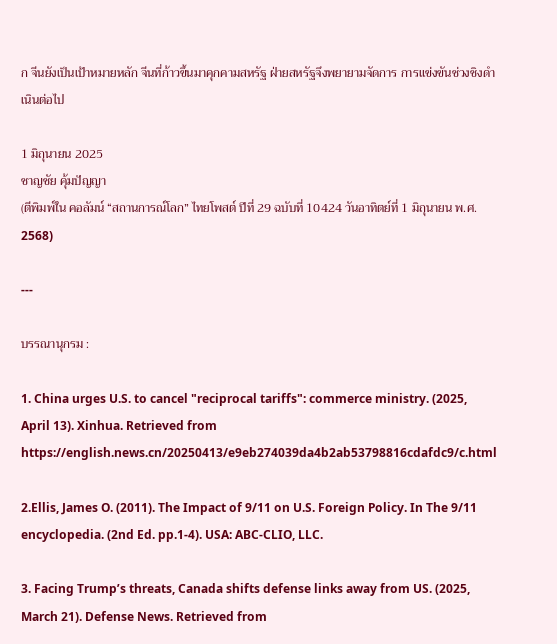ก จีนยังเป็นเป้าหมายหลัก จีนที่ก้าวขึ้นมาคุกคามสหรัฐ ฝ่ายสหรัฐจึงพยายามจัดการ การแข่งขันช่วงชิงดำเนินต่อไป

1 มิถุนายน 2025
ชาญชัย คุ้มปัญญา
(ตีพิมพ์ใน คอลัมน์ “สถานการณ์โลก” ไทยโพสต์ ปีที่ 29 ฉบับที่ 10424 วันอาทิตย์ที่ 1 มิถุนายน พ.ศ. 2568)

---

บรรณานุกรม :

1. China urges U.S. to cancel "reciprocal tariffs": commerce ministry. (2025, April 13). Xinhua. Retrieved from https://english.news.cn/20250413/e9eb274039da4b2ab53798816cdafdc9/c.html

2.Ellis, James O. (2011). The Impact of 9/11 on U.S. Foreign Policy. In The 9/11 encyclopedia. (2nd Ed. pp.1-4). USA: ABC-CLIO, LLC.

3. Facing Trump’s threats, Canada shifts defense links away from US. (2025, March 21). Defense News. Retrieved from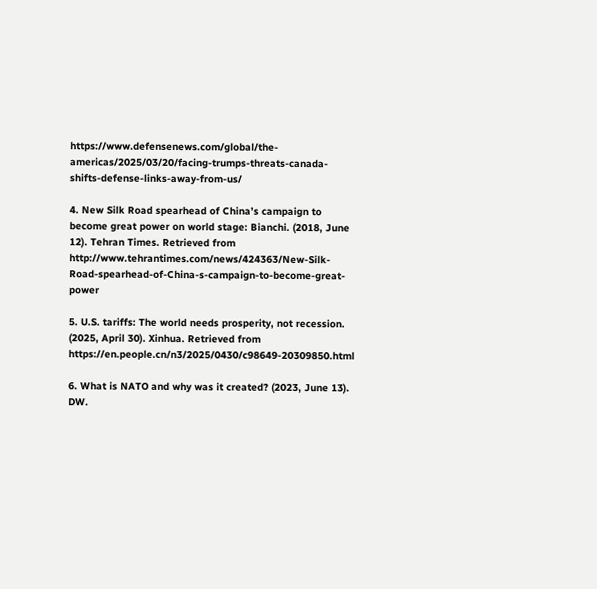https://www.defensenews.com/global/the-americas/2025/03/20/facing-trumps-threats-canada-shifts-defense-links-away-from-us/

4. New Silk Road spearhead of China’s campaign to become great power on world stage: Bianchi. (2018, June 12). Tehran Times. Retrieved from http://www.tehrantimes.com/news/424363/New-Silk-Road-spearhead-of-China-s-campaign-to-become-great-power

5. U.S. tariffs: The world needs prosperity, not recession. (2025, April 30). Xinhua. Retrieved from https://en.people.cn/n3/2025/0430/c98649-20309850.html

6. What is NATO and why was it created? (2023, June 13). DW.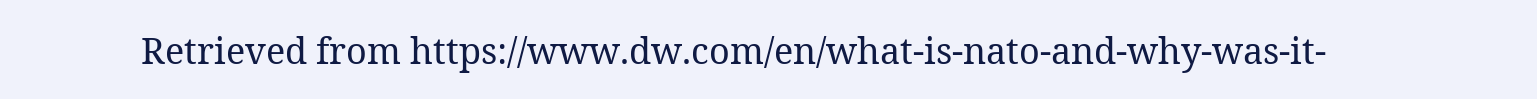Retrieved from https://www.dw.com/en/what-is-nato-and-why-was-it-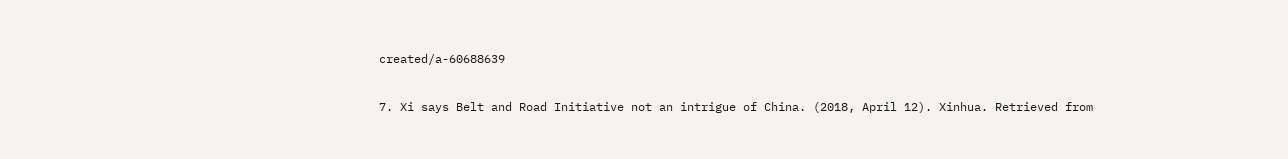created/a-60688639

7. Xi says Belt and Road Initiative not an intrigue of China. (2018, April 12). Xinhua. Retrieved from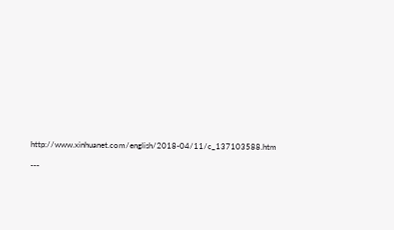http://www.xinhuanet.com/english/2018-04/11/c_137103588.htm

---